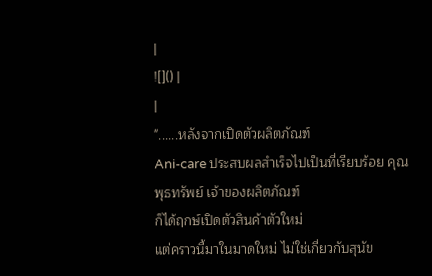|
![]() |
|
"......หลังจากเปิดตัวผลิตภัณฑ์
Ani-care ประสบผลสำเร็จไปเป็นที่เรียบร้อย คุณพุธทรัพย์ เจ้าของผลิตภัณฑ์
ก็ได้ฤกษ์เปิดตัวสินค้าตัวใหม่
แต่คราวนี้มาในมาดใหม่ ไม่ใช่เกี่ยวกับสุนัข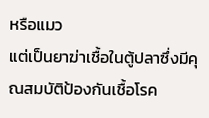หรือแมว
แต่เป็นยาฆ่าเชื้อในตู้ปลาซึ่งมีคุณสมบัติป้องกันเชื้อโรค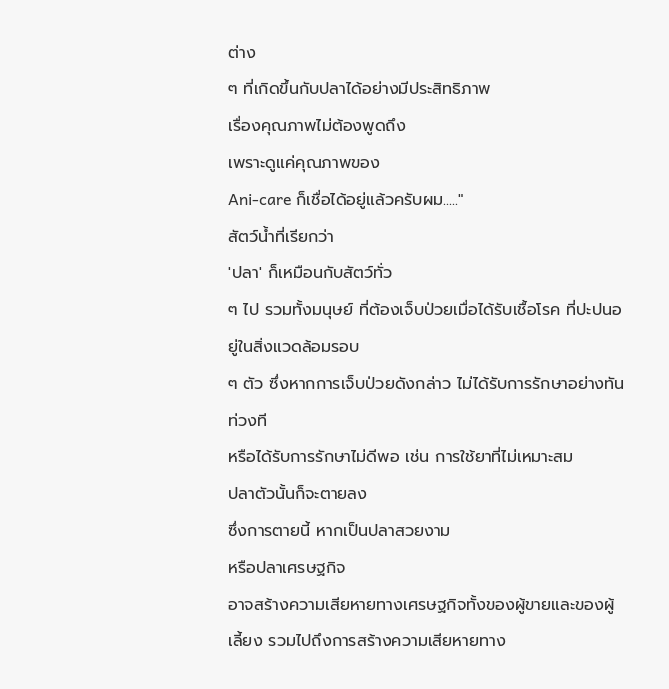ต่าง
ๆ ที่เกิดขึ้นกับปลาได้อย่างมีประสิทธิภาพ
เรื่องคุณภาพไม่ต้องพูดถึง
เพราะดูแค่คุณภาพของ
Ani-care ก็เชื่อได้อยู่แล้วครับผม....."
สัตว์น้ำที่เรียกว่า
'ปลา' ก็เหมือนกับสัตว์ทั่ว
ๆ ไป รวมทั้งมนุษย์ ที่ต้องเจ็บป่วยเมื่อได้รับเชื้อโรค ที่ปะปนอยู่ในสิ่งแวดล้อมรอบ
ๆ ตัว ซึ่งหากการเจ็บป่วยดังกล่าว ไม่ได้รับการรักษาอย่างทันท่วงที
หรือได้รับการรักษาไม่ดีพอ เช่น การใช้ยาที่ไม่เหมาะสม
ปลาตัวนั้นก็จะตายลง
ซึ่งการตายนี้ หากเป็นปลาสวยงาม
หรือปลาเศรษฐกิจ
อาจสร้างความเสียหายทางเศรษฐกิจทั้งของผู้ขายและของผู้เลี้ยง รวมไปถึงการสร้างความเสียหายทาง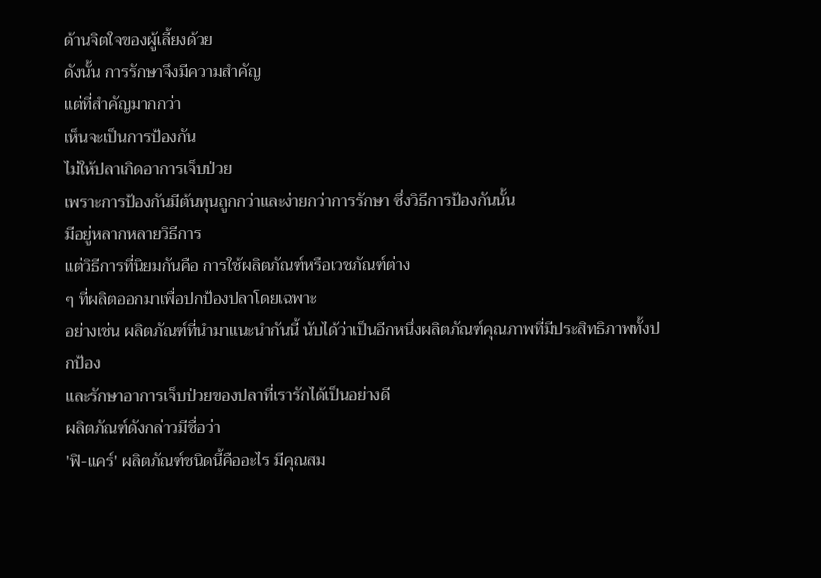ด้านจิตใจของผู้เลี้ยงด้วย
ดังนั้น การรักษาจึงมีความสำคัญ
แต่ที่สำคัญมากกว่า
เห็นจะเป็นการป้องกัน
ไม่ให้ปลาเกิดอาการเจ็บป่วย
เพราะการป้องกันมีต้นทุนถูกกว่าและง่ายกว่าการรักษา ซึ่งวิธีการป้องกันนั้น
มีอยู่หลากหลายวิธีการ
แต่วิธีการที่นิยมกันคือ การใช้ผลิตภัณฑ์หรือเวชภัณฑ์ต่าง
ๆ ที่ผลิตออกมาเพื่อปกป้องปลาโดยเฉพาะ
อย่างเช่น ผลิตภัณฑ์ที่นำมาแนะนำกันนี้ นับได้ว่าเป็นอีกหนึ่งผลิตภัณฑ์คุณภาพที่มีประสิทธิภาพทั้งปกป้อง
และรักษาอาการเจ็บป่วยของปลาที่เรารักได้เป็นอย่างดี
ผลิตภัณฑ์ดังกล่าวมีชื่อว่า
'ฟิ-แคร์' ผลิตภัณฑ์ชนิดนี้คืออะไร มีคุณสม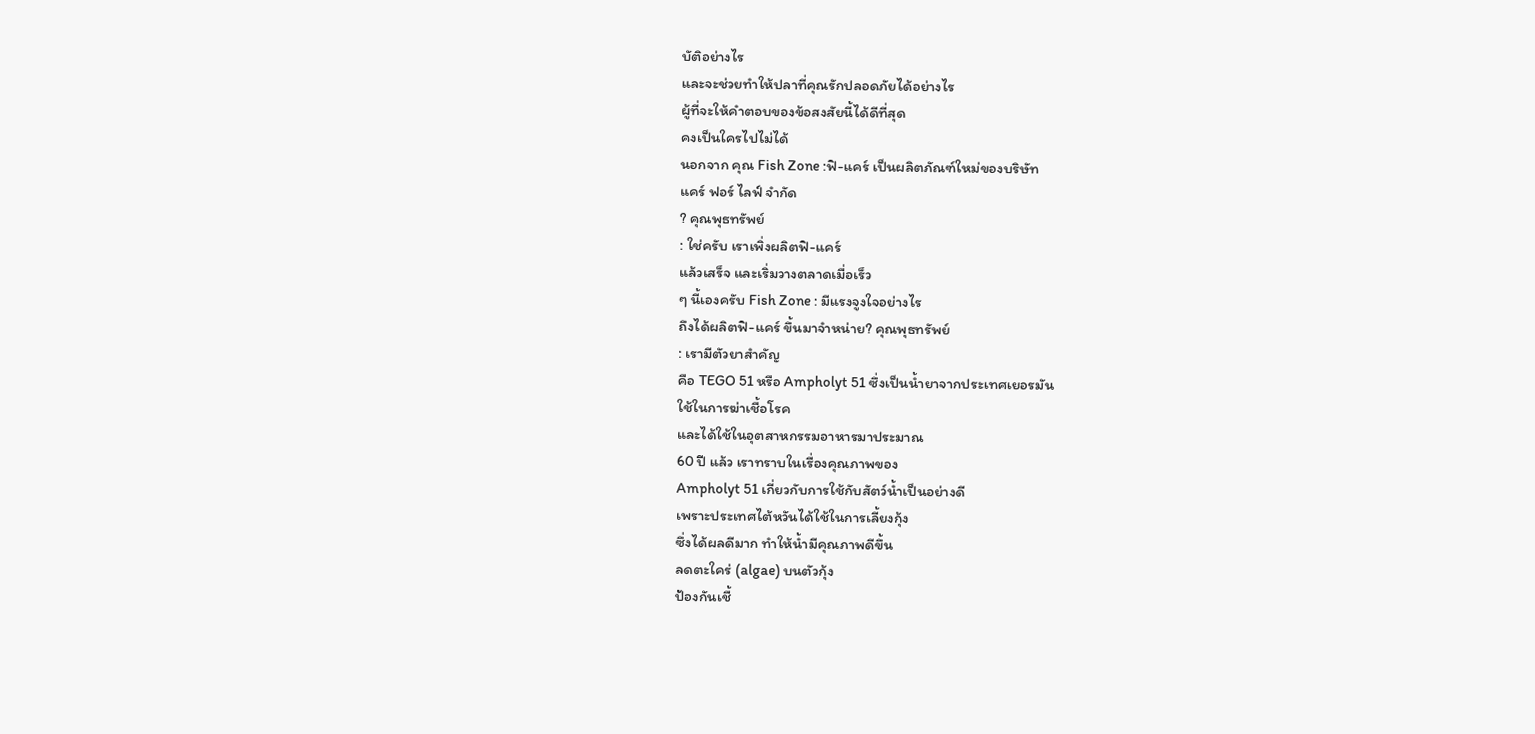บัติอย่างไร
และจะช่วยทำให้ปลาที่คุณรักปลอดภัยได้อย่างไร
ผู้ที่จะให้คำตอบของข้อสงสัยนี้ได้ดีที่สุด
คงเป็นใครไปไม่ได้
นอกจาก คุณ Fish Zone :ฟิ-แคร์ เป็นผลิตภัณฑ์ใหม่ของบริษัท
แคร์ ฟอร์ ไลฟ์ จำกัด
? คุณพุธทรัพย์
: ใช่ครับ เราเพิ่งผลิตฟิ-แคร์
แล้วเสร็จ และเริ่มวางตลาดเมื่อเร็ว
ๆ นี้เองครับ Fish Zone : มีแรงจูงใจอย่างไร
ถึงได้ผลิตฟิ-แคร์ ขึ้นมาจำหน่าย? คุณพุธทรัพย์
: เรามีตัวยาสำคัญ
คือ TEGO 51 หรือ Ampholyt 51 ซึ่งเป็นน้ำยาจากประเทศเยอรมัน
ใช้ในการฆ่าเชื้อโรค
และได้ใช้ในอุตสาหกรรมอาหารมาประมาณ
60 ปี แล้ว เราทราบในเรื่องคุณภาพของ
Ampholyt 51 เกี่ยวกับการใช้กับสัตว์น้ำเป็นอย่างดี
เพราะประเทศไต้หวันได้ใช้ในการเลี้ยงกุ้ง
ซึ่งได้ผลดีมาก ทำให้น้ำมีคุณภาพดีขึ้น
ลดตะใคร่ (algae) บนตัวกุ้ง
ป้องกันเชื้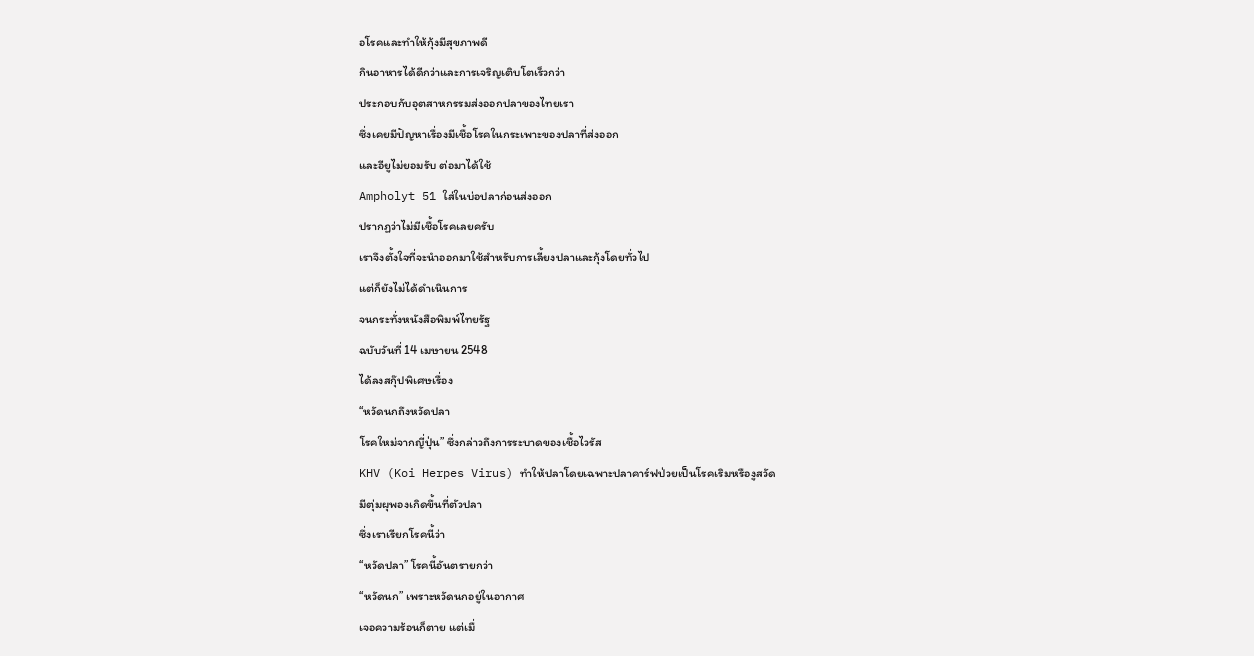อโรคและทำให้กุ้งมีสุขภาพดี
กินอาหารได้ดีกว่าและการเจริญเติบโตเร็วกว่า
ประกอบกับอุตสาหกรรมส่งออกปลาของไทยเรา
ซึ่งเคยมีปัญหาเรื่องมีเชื้อโรคในกระเพาะของปลาที่ส่งออก
และอียูไม่ยอมรับ ต่อมาได้ใช้
Ampholyt 51 ใส่ในบ่อปลาก่อนส่งออก
ปรากฏว่าไม่มีเชื้อโรคเลยครับ
เราจึงตั้งใจที่จะนำออกมาใช้สำหรับการเลี้ยงปลาและกุ้งโดยทั่วไป
แต่ก็ยังไม่ได้ดำเนินการ
จนกระทั่งหนังสือพิมพ์ไทยรัฐ
ฉบับวันที่ 14 เมษายน 2548
ได้ลงสกุ๊ปพิเศษเรื่อง
“หวัดนกถึงหวัดปลา
โรคใหม่จากญี่ปุ่น” ซึ่งกล่าวถึงการระบาดของเชื้อไวรัส
KHV (Koi Herpes Virus) ทำให้ปลาโดยเฉพาะปลาคาร์ฟป่วยเป็นโรคเริมหรืองูสวัด
มีตุ่มผุพองเกิดขึ้นที่ตัวปลา
ซึ่งเราเรียกโรคนี้ว่า
“หวัดปลา” โรคนี้อันตรายกว่า
“หวัดนก” เพราะหวัดนกอยู่ในอากาศ
เจอความร้อนก็ตาย แต่เมื่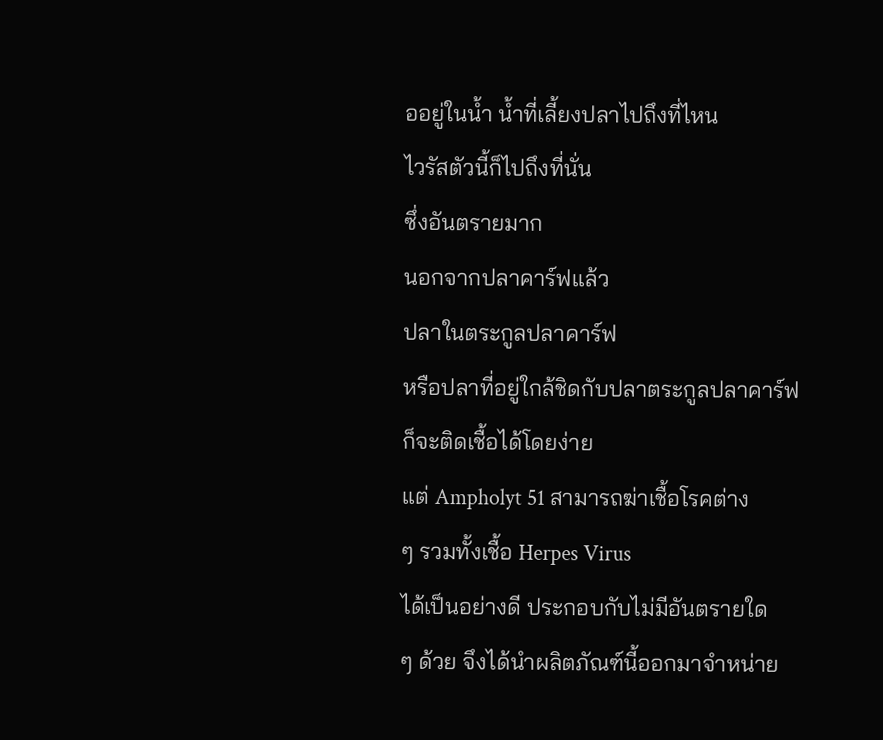ออยู่ในน้ำ น้ำที่เลี้ยงปลาไปถึงที่ไหน
ไวรัสตัวนี้ก็ไปถึงที่นั่น
ซึ่งอันตรายมาก
นอกจากปลาคาร์ฟแล้ว
ปลาในตระกูลปลาคาร์ฟ
หรือปลาที่อยู่ใกล้ชิดกับปลาตระกูลปลาคาร์ฟ
ก็จะติดเชื้อได้โดยง่าย
แต่ Ampholyt 51 สามารถฆ่าเชื้อโรคต่าง
ๆ รวมทั้งเชื้อ Herpes Virus
ได้เป็นอย่างดี ประกอบกับไม่มีอันตรายใด
ๆ ด้วย จึงได้นำผลิตภัณฑ์นี้ออกมาจำหน่าย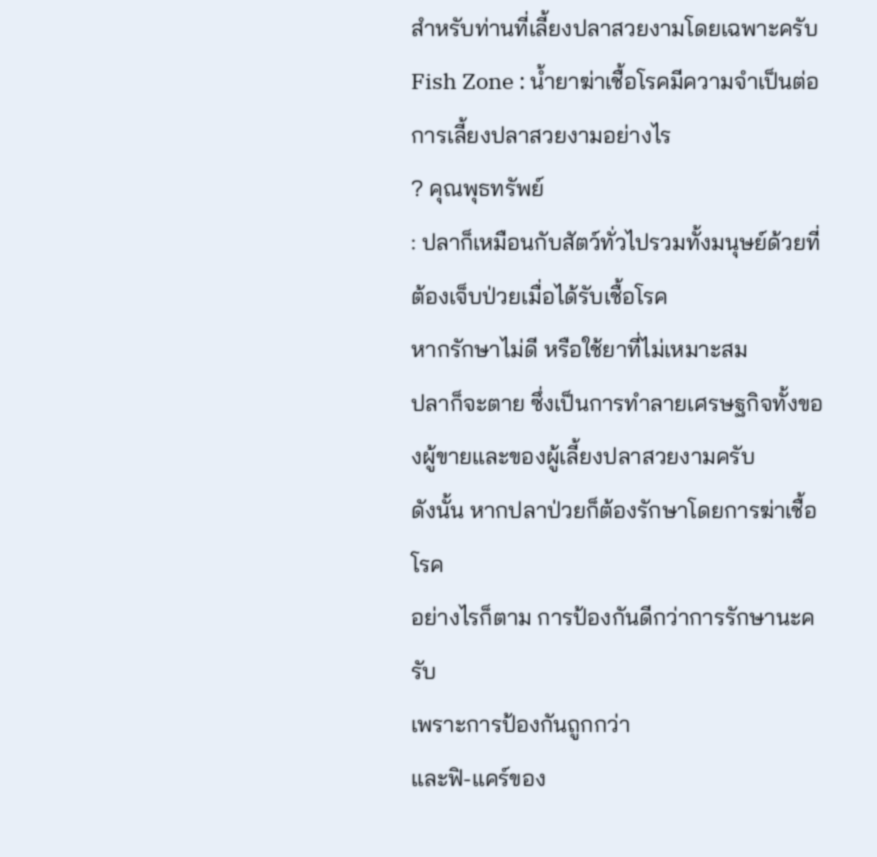สำหรับท่านที่เลี้ยงปลาสวยงามโดยเฉพาะครับ Fish Zone : น้ำยาฆ่าเชื้อโรคมีความจำเป็นต่อการเลี้ยงปลาสวยงามอย่างไร
? คุณพุธทรัพย์
: ปลาก็เหมือนกับสัตว์ทั่วไปรวมทั้งมนุษย์ด้วยที่ต้องเจ็บป่วยเมื่อได้รับเชื้อโรค
หากรักษาไม่ดี หรือใช้ยาที่ไม่เหมาะสม
ปลาก็จะตาย ซึ่งเป็นการทำลายเศรษฐกิจทั้งของผู้ขายและของผู้เลี้ยงปลาสวยงามครับ
ดังนั้น หากปลาป่วยก็ต้องรักษาโดยการฆ่าเชื้อโรค
อย่างไรก็ตาม การป้องกันดีกว่าการรักษานะครับ
เพราะการป้องกันถูกกว่า
และฟิ-แคร์ของ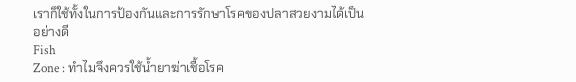เราก็ใช้ทั้งในการป้องกันและการรักษาโรคของปลาสวยงามได้เป็นอย่างดี
Fish
Zone : ทำไมจึงควรใช้น้ำยาฆ่าเชื้อโรค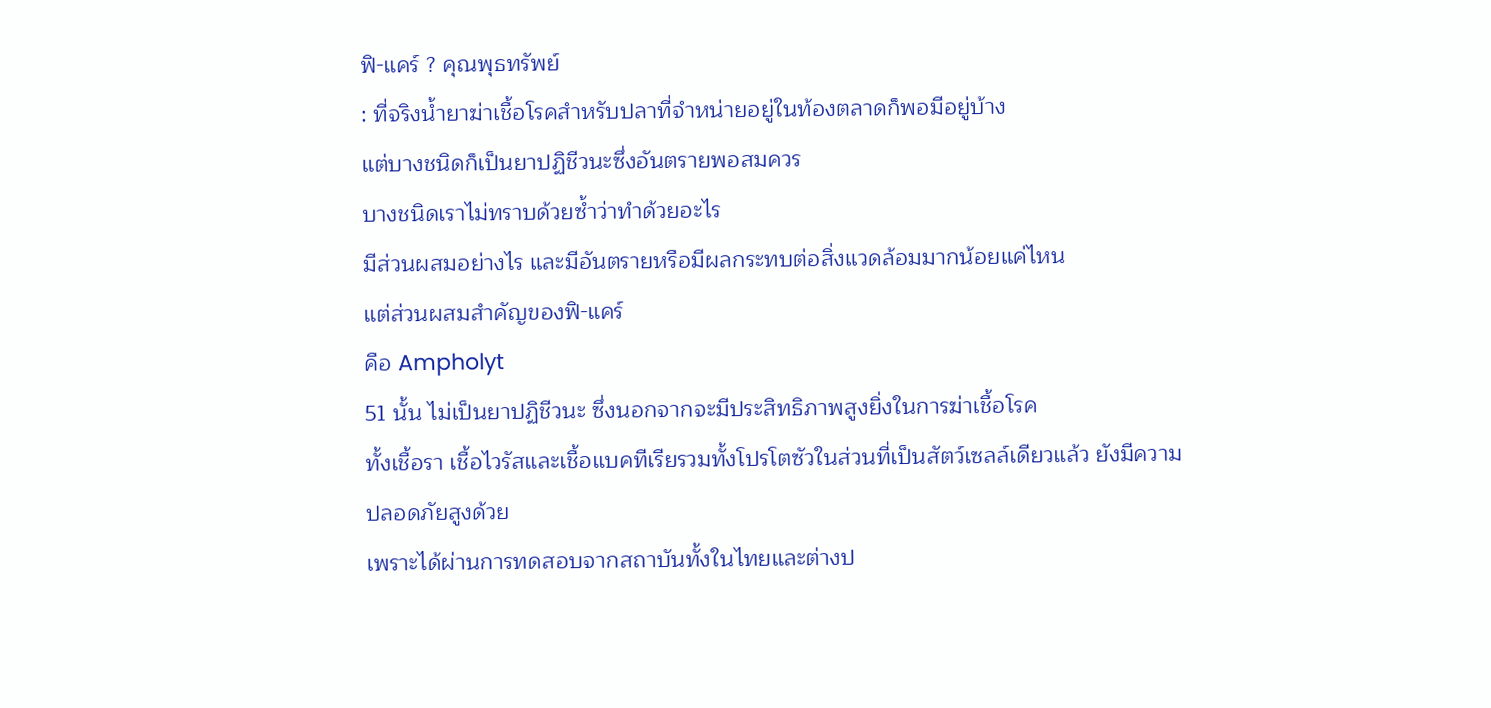ฟิ-แคร์ ? คุณพุธทรัพย์
: ที่จริงน้ำยาฆ่าเชื้อโรคสำหรับปลาที่จำหน่ายอยู่ในท้องตลาดก็พอมีอยู่บ้าง
แต่บางชนิดก็เป็นยาปฏิชีวนะซึ่งอันตรายพอสมควร
บางชนิดเราไม่ทราบด้วยซ้ำว่าทำด้วยอะไร
มีส่วนผสมอย่างไร และมีอันตรายหรือมีผลกระทบต่อสิ่งแวดล้อมมากน้อยแค่ไหน
แต่ส่วนผสมสำคัญของฟิ-แคร์
คือ Ampholyt
51 นั้น ไม่เป็นยาปฏิชีวนะ ซึ่งนอกจากจะมีประสิทธิภาพสูงยิ่งในการฆ่าเชื้อโรค
ทั้งเชื้อรา เชื้อไวรัสและเชื้อแบคทีเรียรวมทั้งโปรโตซัวในส่วนที่เป็นสัตว์เซลล์เดียวแล้ว ยังมีความปลอดภัยสูงด้วย
เพราะได้ผ่านการทดสอบจากสถาบันทั้งในไทยและต่างป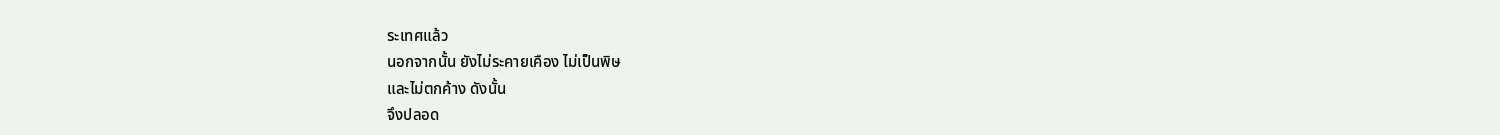ระเทศแล้ว
นอกจากนั้น ยังไม่ระคายเคือง ไม่เป็นพิษ
และไม่ตกค้าง ดังนั้น
จึงปลอด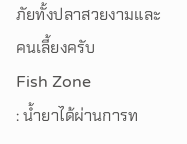ภัยทั้งปลาสวยงามและคนเลี้ยงครับ
Fish Zone
: น้ำยาได้ผ่านการท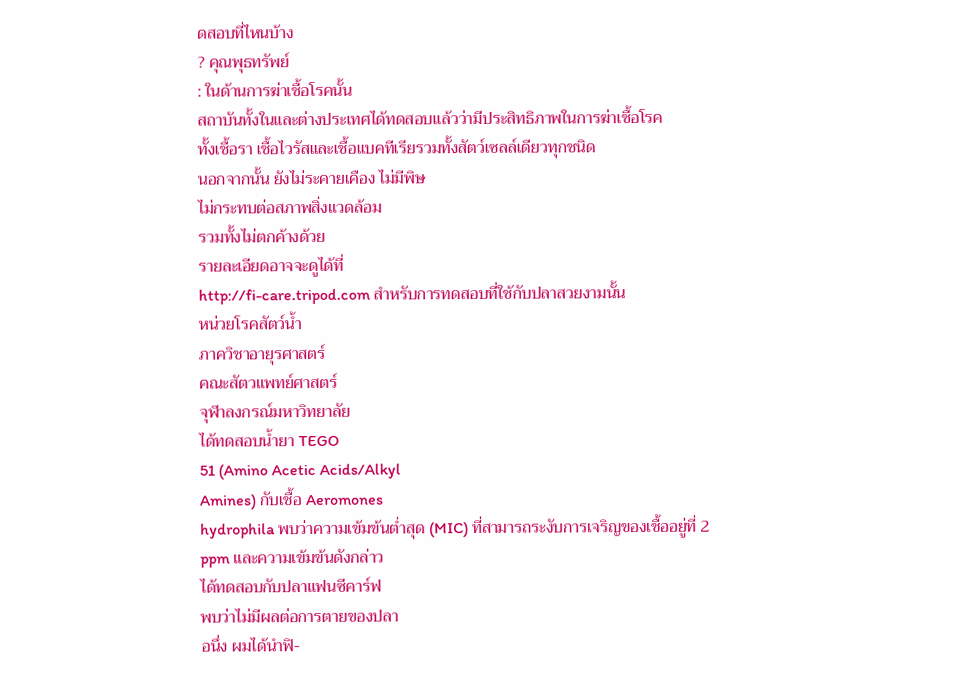ดสอบที่ไหนบ้าง
? คุณพุธทรัพย์
: ในด้านการฆ่าเชื้อโรคนั้น
สถาบันทั้งในและต่างประเทศได้ทดสอบแล้วว่ามีประสิทธิภาพในการฆ่าเชื้อโรค
ทั้งเชื้อรา เชื้อไวรัสและเชื้อแบคทีเรียรวมทั้งสัตว์เซลล์เดียวทุกชนิด
นอกจากนั้น ยังไม่ระคายเคือง ไม่มีพิษ
ไม่กระทบต่อสภาพสิ่งแวดล้อม
รวมทั้งไม่ตกค้างด้วย
รายละเอียดอาจจะดูได้ที่
http://fi-care.tripod.com สำหรับการทดสอบที่ใช้กับปลาสวยงามนั้น
หน่วยโรคสัตว์น้ำ
ภาควิชาอายุรศาสตร์
คณะสัตวแพทย์ศาสตร์
จุฬาลงกรณ์มหาวิทยาลัย
ได้ทดสอบน้ำยา TEGO
51 (Amino Acetic Acids/Alkyl
Amines) กับเชื้อ Aeromones
hydrophila พบว่าความเข้มข้นต่ำสุด (MIC) ที่สามารถระงับการเจริญของเชื้ออยู่ที่ 2
ppm และความเข้มข้นดังกล่าว
ได้ทดสอบกับปลาแฟนซีคาร์ฟ
พบว่าไม่มีผลต่อการตายของปลา
อนึ่ง ผมได้นำฟิ-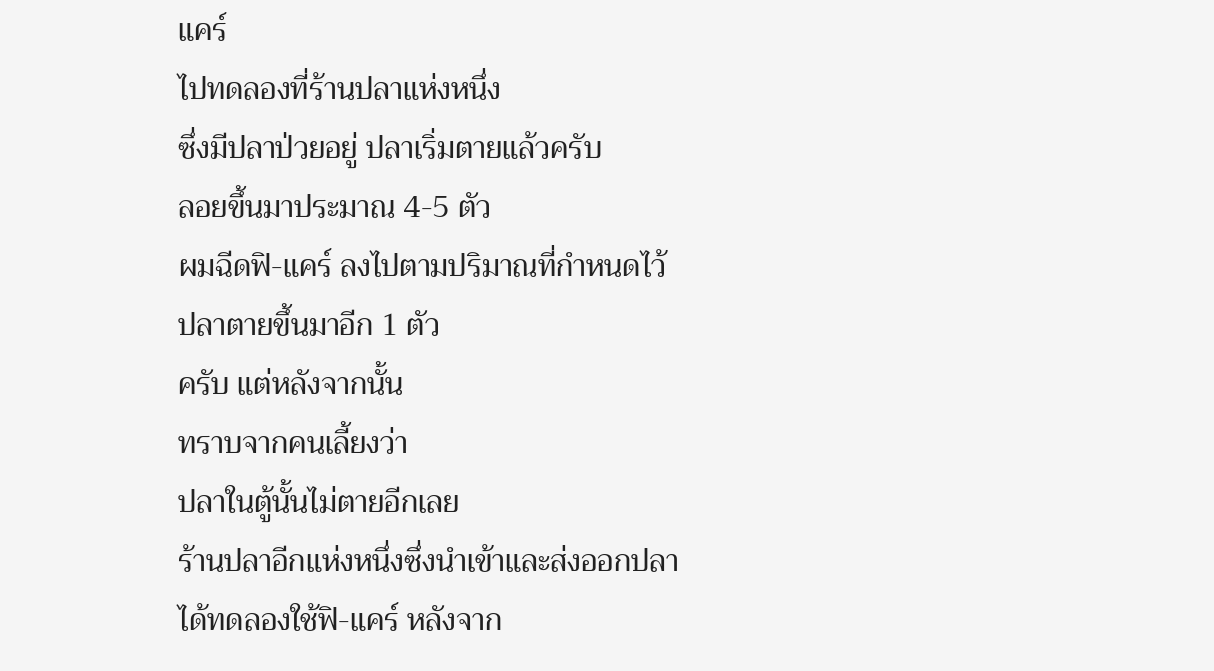แคร์
ไปทดลองที่ร้านปลาแห่งหนึ่ง
ซึ่งมีปลาป่วยอยู่ ปลาเริ่มตายแล้วครับ
ลอยขึ้นมาประมาณ 4-5 ตัว
ผมฉีดฟิ-แคร์ ลงไปตามปริมาณที่กำหนดไว้
ปลาตายขึ้นมาอีก 1 ตัว
ครับ แต่หลังจากนั้น
ทราบจากคนเลี้ยงว่า
ปลาในตู้นั้นไม่ตายอีกเลย
ร้านปลาอีกแห่งหนึ่งซึ่งนำเข้าและส่งออกปลา
ได้ทดลองใช้ฟิ-แคร์ หลังจาก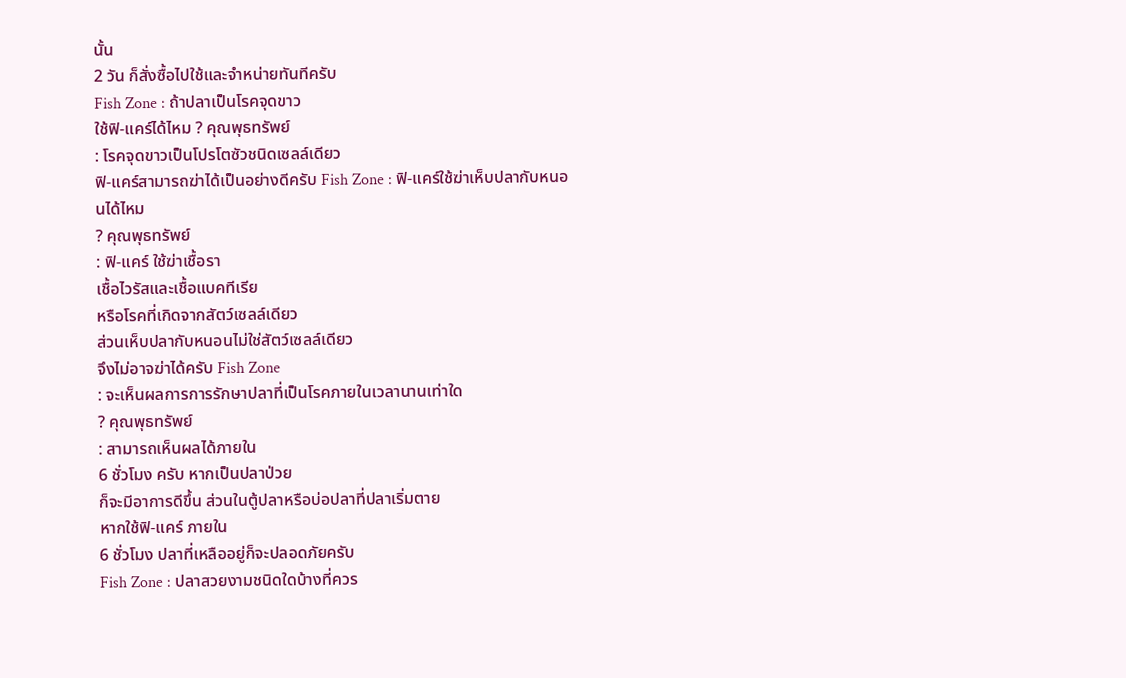นั้น
2 วัน ก็สั่งซื้อไปใช้และจำหน่ายทันทีครับ
Fish Zone : ถ้าปลาเป็นโรคจุดขาว
ใช้ฟิ-แคร์ได้ไหม ? คุณพุธทรัพย์
: โรคจุดขาวเป็นโปรโตซัวชนิดเซลล์เดียว
ฟิ-แคร์สามารถฆ่าได้เป็นอย่างดีครับ Fish Zone : ฟิ-แคร์ใช้ฆ่าเห็บปลากับหนอนได้ไหม
? คุณพุธทรัพย์
: ฟิ-แคร์ ใช้ฆ่าเชื้อรา
เชื้อไวรัสและเชื้อแบคทีเรีย
หรือโรคที่เกิดจากสัตว์เซลล์เดียว
ส่วนเห็บปลากับหนอนไม่ใช่สัตว์เซลล์เดียว
จึงไม่อาจฆ่าได้ครับ Fish Zone
: จะเห็นผลการการรักษาปลาที่เป็นโรคภายในเวลานานเท่าใด
? คุณพุธทรัพย์
: สามารถเห็นผลได้ภายใน
6 ชั่วโมง ครับ หากเป็นปลาป่วย
ก็จะมีอาการดีขึ้น ส่วนในตู้ปลาหรือบ่อปลาที่ปลาเริ่มตาย
หากใช้ฟิ-แคร์ ภายใน
6 ชั่วโมง ปลาที่เหลืออยู่ก็จะปลอดภัยครับ
Fish Zone : ปลาสวยงามชนิดใดบ้างที่ควร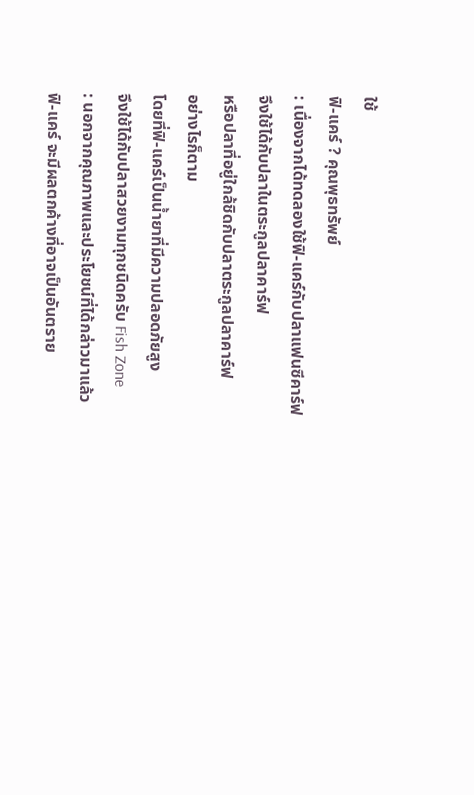ใช้
ฟิ-แคร์ ? คุณพุธทรัพย์
: เนื่องจากได้ทดลองใช้ฟิ-แคร์กับปลาแฟนซีคาร์ฟ
จึงใช้ได้กับปลาในตระกูลปลาคาร์ฟ
หรือปลาที่อยู่ใกล้ชิดกับปลาตระกูลปลาคาร์ฟ
อย่างไรก็ตาม
โดยที่ฟิ-แคร์เป็นน้ำยาที่มีความปลอดภัยสูง
จึงใช้ได้กับปลาสวยงามทุกชนิดครับ Fish Zone
: นอกจากคุณภาพและประโยชน์ที่ได้กล่าวมาแล้ว
ฟิ-แคร์ จะมีผลตกค้างที่อาจเป็นอันตราย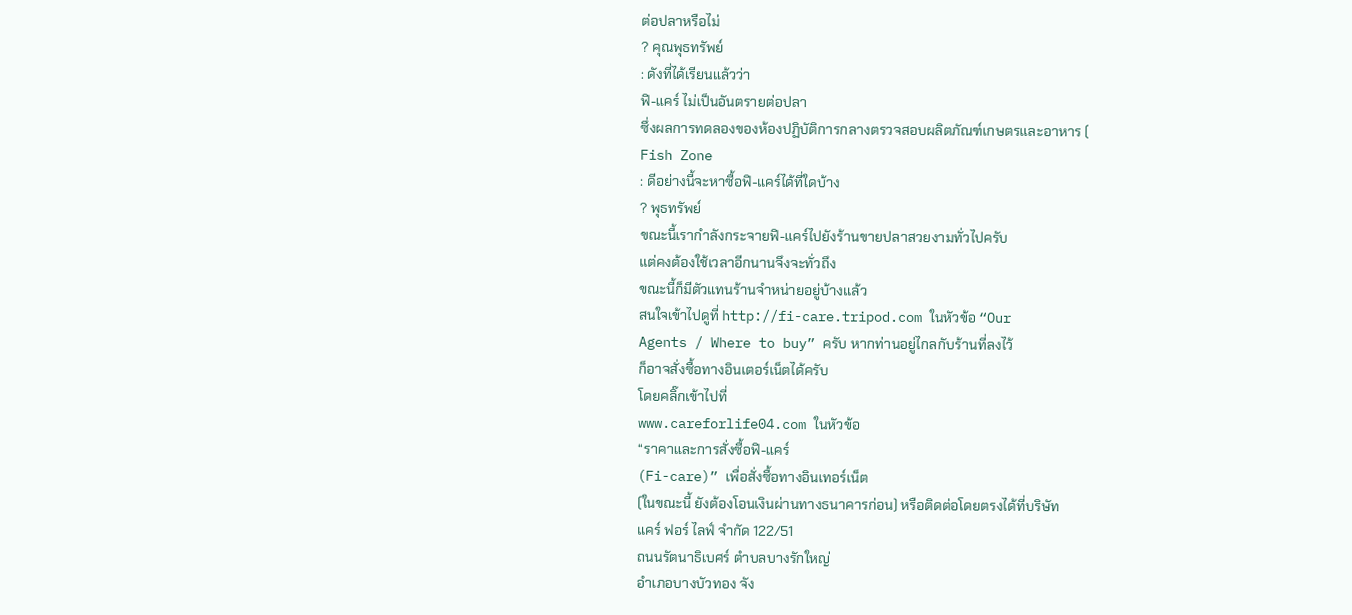ต่อปลาหรือไม่
? คุณพุธทรัพย์
: ดังที่ได้เรียนแล้วว่า
ฟิ-แคร์ ไม่เป็นอันตรายต่อปลา
ซึ่งผลการทดลองของห้องปฏิบัติการกลางตรวจสอบผลิตภัณฑ์เกษตรและอาหาร (
Fish Zone
: ดีอย่างนี้จะหาซื้อฟิ-แคร์ได้ที่ใดบ้าง
? พุธทรัพย์
ขณะนี้เรากำลังกระจายฟิ-แคร์ไปยังร้านขายปลาสวยงามทั่วไปครับ
แต่คงต้องใช้เวลาอีกนานจึงจะทั่วถึง
ขณะนี้ก็มีตัวแทนร้านจำหน่ายอยู่บ้างแล้ว
สนใจเข้าไปดูที่ http://fi-care.tripod.com ในหัวข้อ “Our
Agents / Where to buy” ครับ หากท่านอยู่ไกลกับร้านที่ลงไว้
ก็อาจสั่งซื้อทางอินเตอร์เน็ตได้ครับ
โดยคลิ๊กเข้าไปที่
www.careforlife04.com ในหัวข้อ
“ราคาและการสั่งซื้อฟิ-แคร์
(Fi-care)” เพื่อสั่งซื้อทางอินเทอร์เน็ต
(ในขณะนี้ ยังต้องโอนเงินผ่านทางธนาคารก่อน) หรือติดต่อโดยตรงได้ที่บริษัท
แคร์ ฟอร์ ไลฟ์ จำกัด 122/51
ถนนรัตนาธิเบศร์ ตำบลบางรักใหญ่
อำเภอบางบัวทอง จัง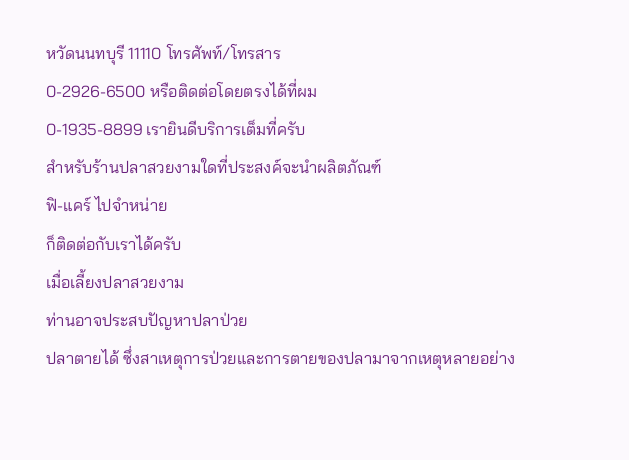หวัดนนทบุรี 11110 โทรศัพท์/โทรสาร
0-2926-6500 หรือติดต่อโดยตรงได้ที่ผม
0-1935-8899 เรายินดีบริการเต็มที่ครับ
สำหรับร้านปลาสวยงามใดที่ประสงค์จะนำผลิตภัณฑ์
ฟิ-แคร์ ไปจำหน่าย
ก็ติดต่อกับเราได้ครับ
เมื่อเลี้ยงปลาสวยงาม
ท่านอาจประสบปัญหาปลาป่วย
ปลาตายได้ ซึ่งสาเหตุการป่วยและการตายของปลามาจากเหตุหลายอย่าง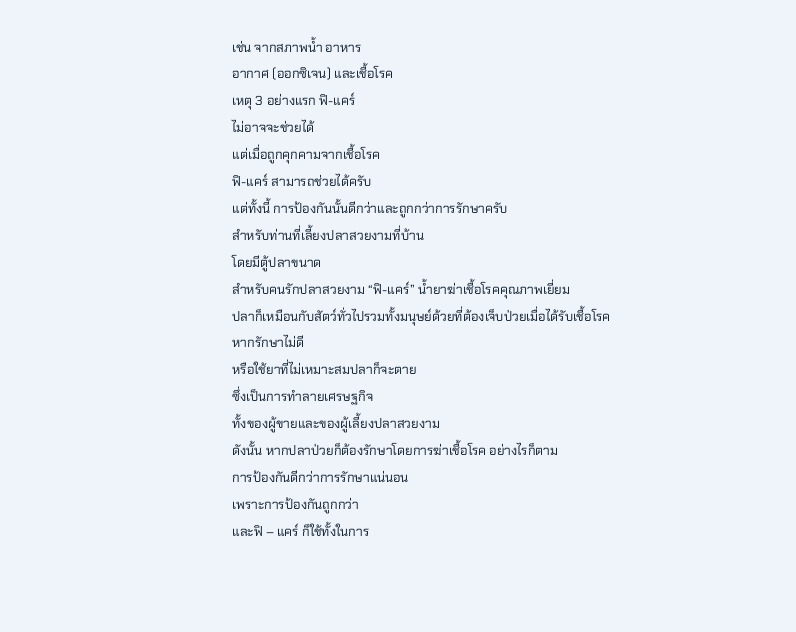เช่น จากสภาพน้ำ อาหาร
อากาศ (ออกซิเจน) และเชื้อโรค
เหตุ 3 อย่างแรก ฟิ-แคร์
ไม่อาจจะช่วยได้
แต่เมื่อถูกคุกคามจากเชื้อโรค
ฟิ-แคร์ สามารถช่วยได้ครับ
แต่ทั้งนี้ การป้องกันนั้นดีกว่าและถูกกว่าการรักษาครับ
สำหรับท่านที่เลี้ยงปลาสวยงามที่บ้าน
โดยมีตู้ปลาขนาด
สำหรับคนรักปลาสวยงาม “ฟิ-แคร์” น้ำยาฆ่าเชื้อโรคคุณภาพเยี่ยม
ปลาก็เหมือนกับสัตว์ทั่วไปรวมทั้งมนุษย์ด้วยที่ต้องเจ็บป่วยเมื่อได้รับเชื้อโรค
หากรักษาไม่ดี
หรือใช้ยาที่ไม่เหมาะสมปลาก็จะตาย
ซึ่งเป็นการทำลายเศรษฐกิจ
ทั้งของผู้ขายและของผู้เลี้ยงปลาสวยงาม
ดังนั้น หากปลาป่วยก็ต้องรักษาโดยการฆ่าเชื้อโรค อย่างไรก็ตาม
การป้องกันดีกว่าการรักษาแน่นอน
เพราะการป้องกันถูกกว่า
และฟิ – แคร์ ก็ใช้ทั้งในการ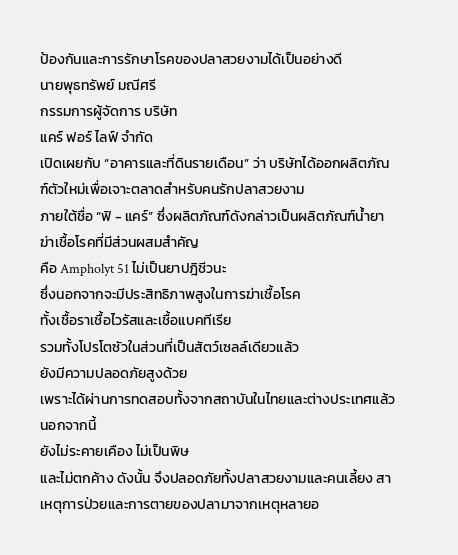ป้องกันและการรักษาโรคของปลาสวยงามได้เป็นอย่างดี
นายพุธทรัพย์ มณีศรี
กรรมการผู้จัดการ บริษัท
แคร์ ฟอร์ ไลฟ์ จำกัด
เปิดเผยกับ “อาคารและที่ดินรายเดือน” ว่า บริษัทได้ออกผลิตภัณฑ์ตัวใหม่เพื่อเจาะตลาดสำหรับคนรักปลาสวยงาม
ภายใต้ชื่อ “ฟิ - แคร์” ซึ่งผลิตภัณฑ์ดังกล่าวเป็นผลิตภัณฑ์น้ำยาฆ่าเชื้อโรคที่มีส่วนผสมสำคัญ
คือ Ampholyt 51 ไม่เป็นยาปฎิชีวนะ
ซึ่งนอกจากจะมีประสิทธิภาพสูงในการฆ่าเชื้อโรค
ทั้งเชื้อราเชื้อไวรัสและเชื้อแบคทีเรีย
รวมทั้งโปรโตซัวในส่วนที่เป็นสัตว์เซลล์เดียวแล้ว
ยังมีความปลอดภัยสูงด้วย
เพราะได้ผ่านการทดสอบทั้งจากสถาบันในไทยและต่างประเทศแล้ว
นอกจากนี้
ยังไม่ระคายเคือง ไม่เป็นพิษ
และไม่ตกค้าง ดังนั้น จึงปลอดภัยทั้งปลาสวยงามและคนเลี้ยง สาเหตุการป่วยและการตายของปลามาจากเหตุหลายอ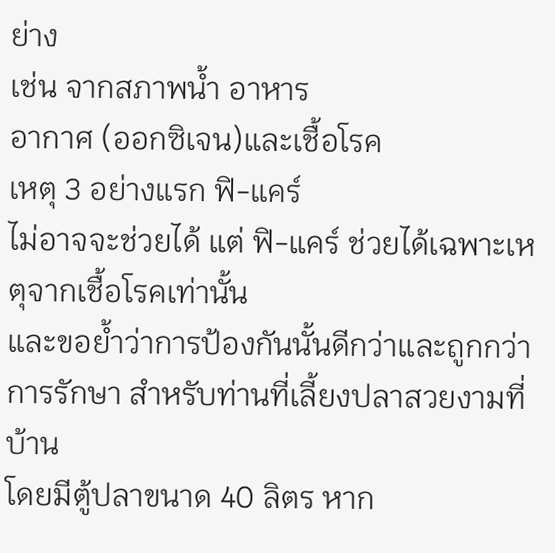ย่าง
เช่น จากสภาพน้ำ อาหาร
อากาศ (ออกซิเจน)และเชื้อโรค
เหตุ 3 อย่างแรก ฟิ-แคร์
ไม่อาจจะช่วยได้ แต่ ฟิ-แคร์ ช่วยได้เฉพาะเหตุจากเชื้อโรคเท่านั้น
และขอย้ำว่าการป้องกันนั้นดีกว่าและถูกกว่าการรักษา สำหรับท่านที่เลี้ยงปลาสวยงามที่บ้าน
โดยมีตู้ปลาขนาด 40 ลิตร หาก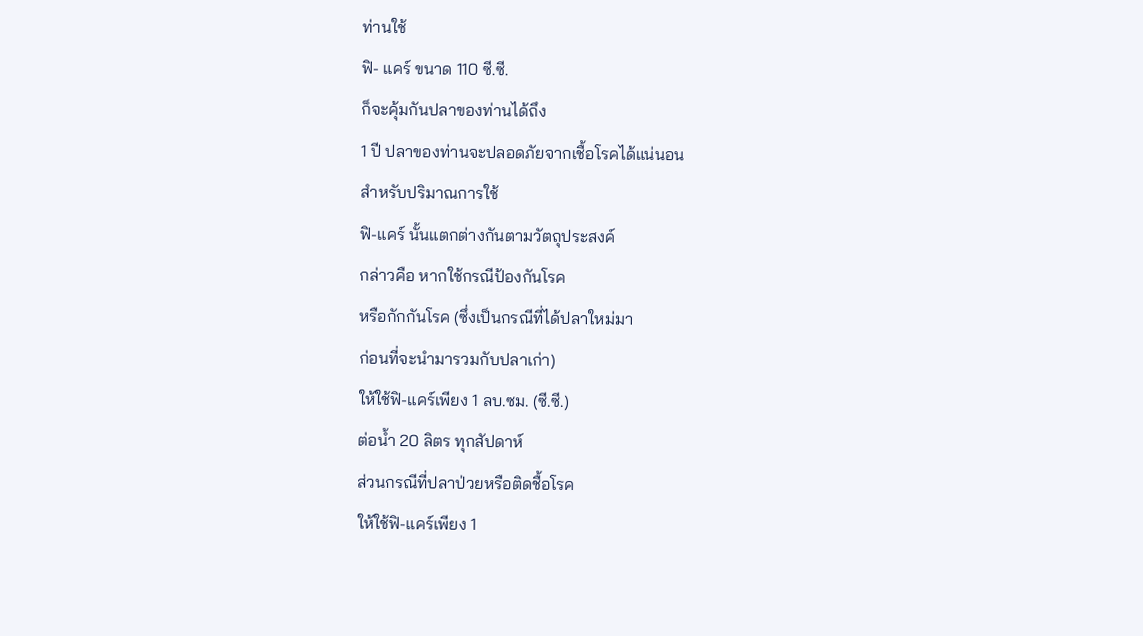ท่านใช้
ฟิ- แคร์ ขนาด 110 ซี.ซี.
ก็จะคุ้มกันปลาของท่านได้ถึง
1 ปี ปลาของท่านจะปลอดภัยจากเชื้อโรคได้แน่นอน
สำหรับปริมาณการใช้
ฟิ-แคร์ นั้นแตกต่างกันตามวัตถุประสงค์
กล่าวคือ หากใช้กรณีป้องกันโรค
หรือกักกันโรค (ซึ่งเป็นกรณีที่ได้ปลาใหม่มา
ก่อนที่จะนำมารวมกับปลาเก่า)
ให้ใช้ฟิ-แคร์เพียง 1 ลบ.ซม. (ซี.ซี.)
ต่อน้ำ 20 ลิตร ทุกสัปดาห์
ส่วนกรณีที่ปลาป่วยหรือติดชื้อโรค
ให้ใช้ฟิ-แคร์เพียง 1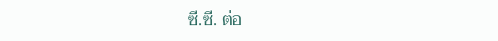ซี.ซี. ต่อ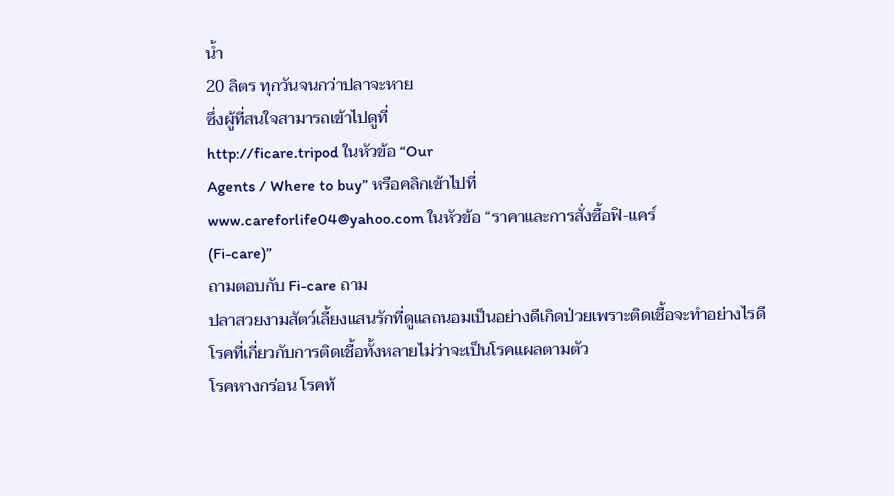น้ำ
20 ลิตร ทุกวันจนกว่าปลาจะหาย
ซึ่งผู้ที่สนใจสามารถเข้าไปดูที่
http://ficare.tripod ในหัวข้อ “Our
Agents / Where to buy” หรือคลิกเข้าไปที่
www.careforlife04@yahoo.com ในหัวข้อ “ราคาและการสั่งซื้อฟิ-แคร์
(Fi-care)”
ถามตอบกับ Fi-care ถาม
ปลาสวยงามสัตว์เลี้ยงแสนรักที่ดูแลถนอมเป็นอย่างดีเกิดป่วยเพราะติดเชื้อจะทำอย่างไรดี
โรคที่เกี่ยวกับการติดเชื้อทั้งหลายไม่ว่าจะเป็นโรคแผลตามตัว
โรคหางกร่อน โรคท้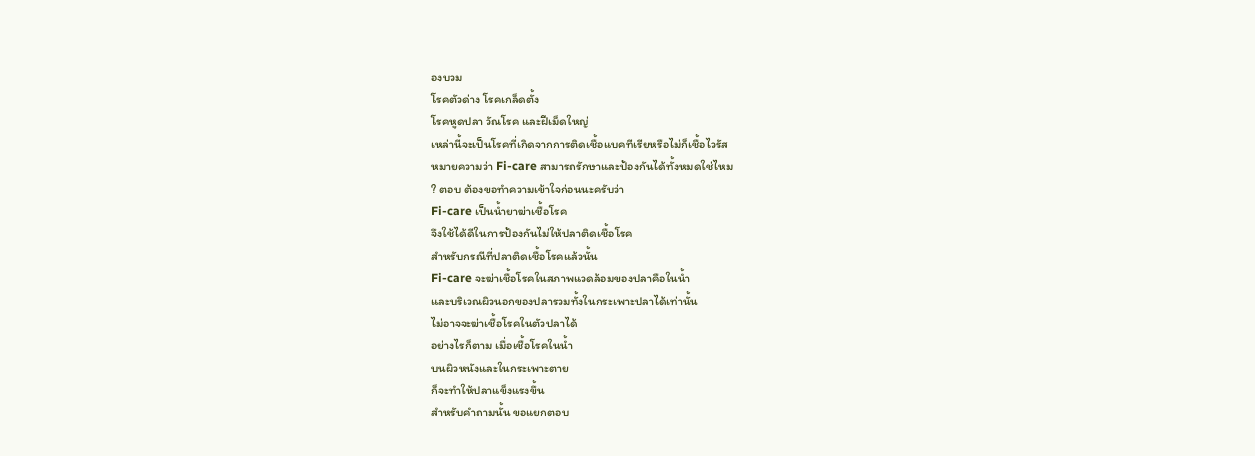องบวม
โรคตัวด่าง โรคเกล็ดตั้ง
โรคหูดปลา วัณโรค และฝีเม็ดใหญ่
เหล่านี้จะเป็นโรคที่เกิดจากการติดเชื้อแบคทีเรียหรือไม่ก็เชื้อไวรัส
หมายความว่า Fi-care สามารถรักษาและป้องกันได้ทั้งหมดใช่ไหม
? ตอบ ต้องขอทำความเข้าใจก่อนนะครับว่า
Fi-care เป็นน้ำยาฆ่าเชื้อโรค
จึงใช้ได้ดีในการป้องกันไม่ให้ปลาติดเชื้อโรค
สำหรับกรณีที่ปลาติดเชื้อโรคแล้วนั้น
Fi-care จะฆ่าเชื้อโรคในสภาพแวดล้อมของปลาคือในน้ำ
และบริเวณผิวนอกของปลารวมทั้งในกระเพาะปลาได้เท่านั้น
ไม่อาจจะฆ่าเชื้อโรคในตัวปลาได้
อย่างไรก็ตาม เมื่อเชื้อโรคในน้ำ
บนผิวหนังและในกระเพาะตาย
ก็จะทำให้ปลาแข็งแรงขึ้น
สำหรับคำถามนั้น ขอแยกตอบ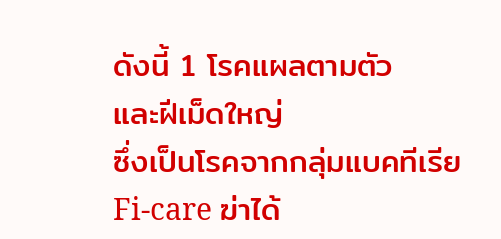ดังนี้ 1 โรคแผลตามตัว
และฝีเม็ดใหญ่
ซึ่งเป็นโรคจากกลุ่มแบคทีเรีย
Fi-care ฆ่าได้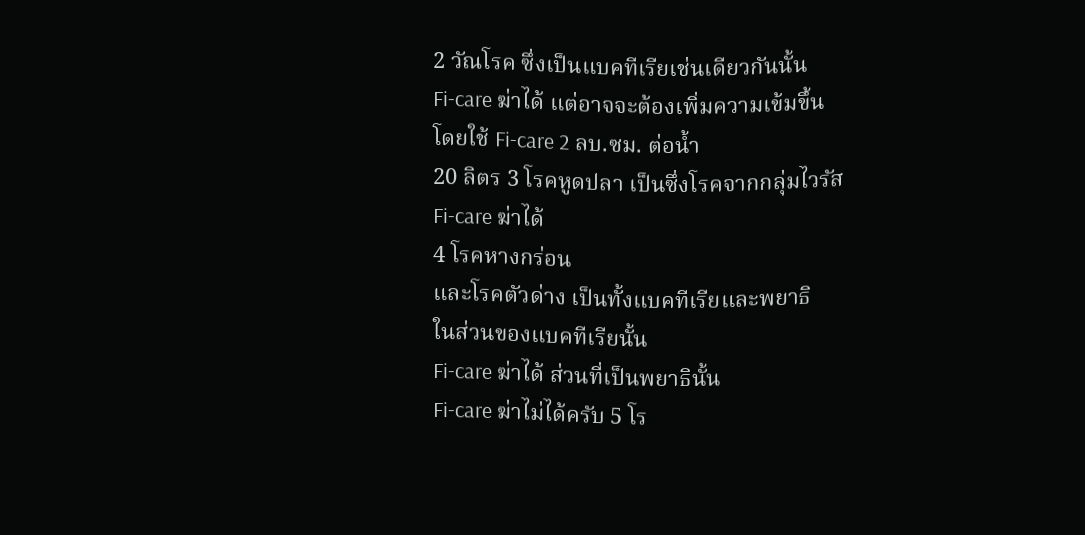2 วัณโรค ซึ่งเป็นแบคทีเรียเช่นเดียวกันนั้น
Fi-care ฆ่าได้ แต่อาจจะต้องเพิ่มความเข้มขึ้น
โดยใช้ Fi-care 2 ลบ.ซม. ต่อน้ำ
20 ลิตร 3 โรคหูดปลา เป็นซึ่งโรคจากกลุ่มไวรัส
Fi-care ฆ่าได้
4 โรคหางกร่อน
และโรคตัวด่าง เป็นทั้งแบคทีเรียและพยาธิ
ในส่วนของแบคทีเรียนั้น
Fi-care ฆ่าได้ ส่วนที่เป็นพยาธินั้น
Fi-care ฆ่าไม่ได้ครับ 5 โร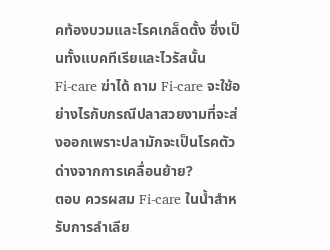คท้องบวมและโรคเกล็ดตั้ง ซึ่งเป็นทั้งแบคทีเรียและไวรัสนั้น
Fi-care ฆ่าได้ ถาม Fi-care จะใช้อย่างไรกับกรณีปลาสวยงามที่จะส่งออกเพราะปลามักจะเป็นโรคตัวด่างจากการเคลื่อนย้าย?
ตอบ ควรผสม Fi-care ในน้ำสำหรับการลำเลีย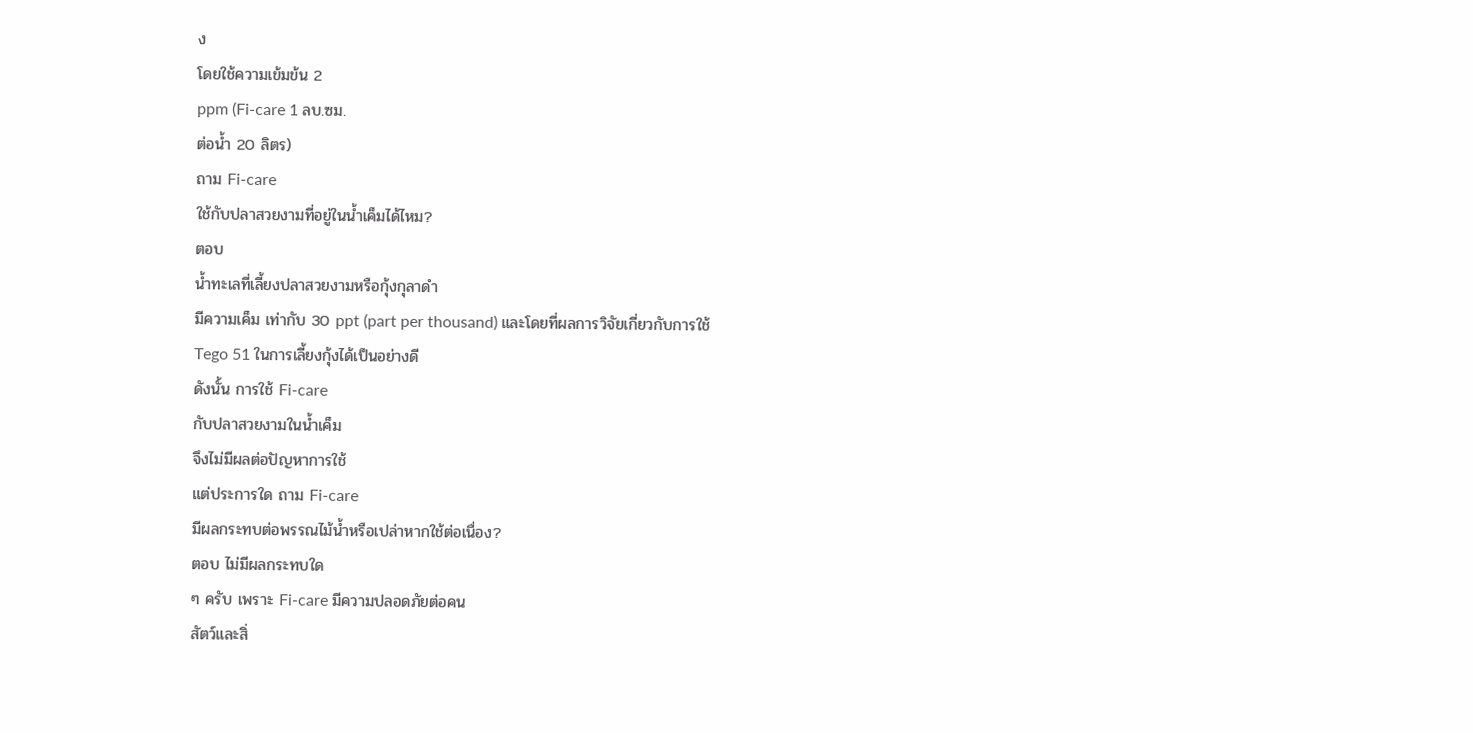ง
โดยใช้ความเข้มข้น 2
ppm (Fi-care 1 ลบ.ซม.
ต่อน้ำ 20 ลิตร)
ถาม Fi-care
ใช้กับปลาสวยงามที่อยู่ในน้ำเค็มได้ไหม?
ตอบ
น้ำทะเลที่เลี้ยงปลาสวยงามหรือกุ้งกุลาดำ
มีความเค็ม เท่ากับ 30 ppt (part per thousand) และโดยที่ผลการวิจัยเกี่ยวกับการใช้
Tego 51 ในการเลี้ยงกุ้งได้เป็นอย่างดี
ดังนั้น การใช้ Fi-care
กับปลาสวยงามในน้ำเค็ม
จึงไม่มีผลต่อปัญหาการใช้
แต่ประการใด ถาม Fi-care
มีผลกระทบต่อพรรณไม้น้ำหรือเปล่าหากใช้ต่อเนื่อง?
ตอบ ไม่มีผลกระทบใด
ๆ ครับ เพราะ Fi-care มีความปลอดภัยต่อคน
สัตว์และสิ่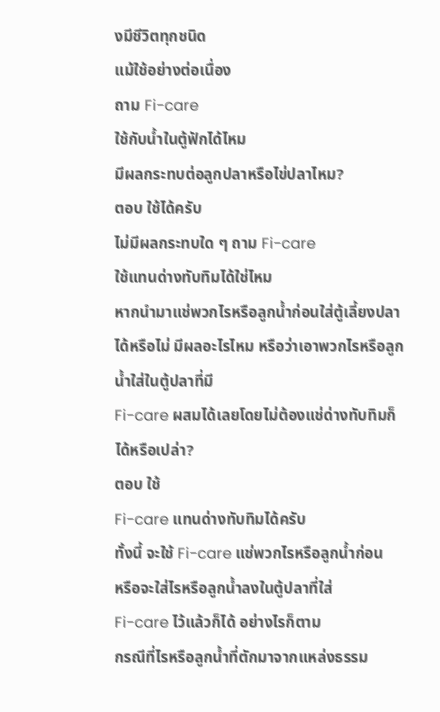งมีชีวิตทุกชนิด
แม้ใช้อย่างต่อเนื่อง
ถาม Fi-care
ใช้กับน้ำในตู้ฟักได้ไหม
มีผลกระทบต่อลูกปลาหรือไข่ปลาไหม?
ตอบ ใช้ได้ครับ
ไม่มีผลกระทบใด ๆ ถาม Fi-care
ใช้แทนด่างทับทิมได้ใช่ไหม
หากนำมาแช่พวกไรหรือลูกน้ำก่อนใส่ตู้เลี้ยงปลาได้หรือไม่ มีผลอะไรไหม หรือว่าเอาพวกไรหรือลูกน้ำใส่ในตู้ปลาที่มี
Fi-care ผสมได้เลยโดยไม่ต้องแช่ด่างทับทิมก็ได้หรือเปล่า?
ตอบ ใช้
Fi-care แทนด่างทับทิมได้ครับ
ทั้งนี้ จะใช้ Fi-care แช่พวกไรหรือลูกน้ำก่อน
หรือจะใส่ไรหรือลูกน้ำลงในตู้ปลาที่ใส่
Fi-care ไว้แล้วก็ได้ อย่างไรก็ตาม
กรณีที่ไรหรือลูกน้ำที่ตักมาจากแหล่งธรรม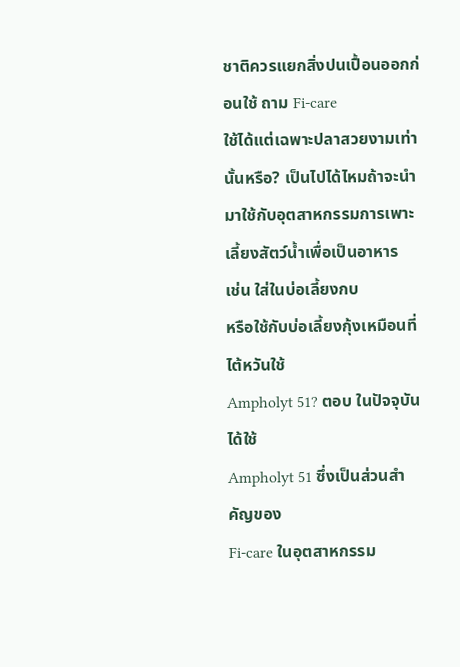ชาติควรแยกสิ่งปนเปื้อนออกก่อนใช้ ถาม Fi-care
ใช้ได้แต่เฉพาะปลาสวยงามเท่านั้นหรือ? เป็นไปได้ไหมถ้าจะนำมาใช้กับอุตสาหกรรมการเพาะเลี้ยงสัตว์น้ำเพื่อเป็นอาหาร
เช่น ใส่ในบ่อเลี้ยงกบ
หรือใช้กับบ่อเลี้ยงกุ้งเหมือนที่ไต้หวันใช้
Ampholyt 51? ตอบ ในปัจจุบันได้ใช้
Ampholyt 51 ซึ่งเป็นส่วนสำคัญของ
Fi-care ในอุตสาหกรรม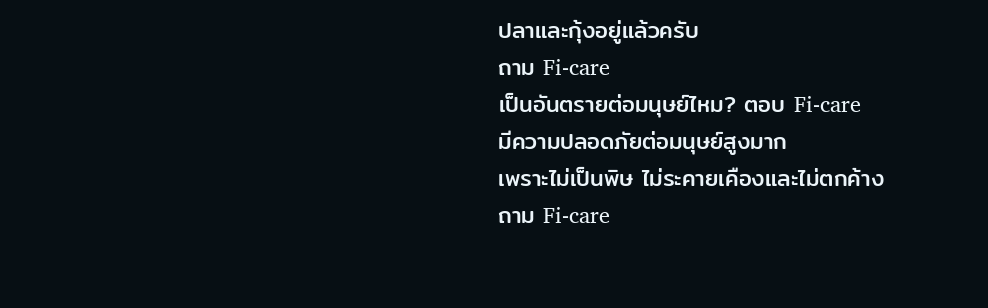ปลาและกุ้งอยู่แล้วครับ
ถาม Fi-care
เป็นอันตรายต่อมนุษย์ไหม? ตอบ Fi-care
มีความปลอดภัยต่อมนุษย์สูงมาก
เพราะไม่เป็นพิษ ไม่ระคายเคืองและไม่ตกค้าง
ถาม Fi-care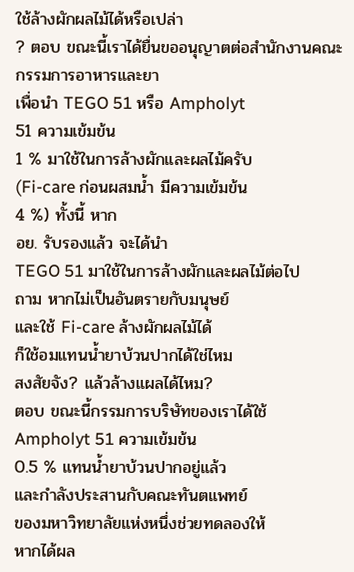ใช้ล้างผักผลไม้ได้หรือเปล่า
? ตอบ ขณะนี้เราได้ยื่นขออนุญาตต่อสำนักงานคณะกรรมการอาหารและยา
เพื่อนำ TEGO 51 หรือ Ampholyt
51 ความเข้มข้น
1 % มาใช้ในการล้างผักและผลไม้ครับ
(Fi-care ก่อนผสมน้ำ มีความเข้มข้น
4 %) ทั้งนี้ หาก
อย. รับรองแล้ว จะได้นำ
TEGO 51 มาใช้ในการล้างผักและผลไม้ต่อไป
ถาม หากไม่เป็นอันตรายกับมนุษย์
และใช้ Fi-care ล้างผักผลไม้ได้
ก็ใช้อมแทนน้ำยาบ้วนปากได้ใช่ไหม
สงสัยจัง? แล้วล้างแผลได้ไหม?
ตอบ ขณะนี้กรรมการบริษัทของเราได้ใช้
Ampholyt 51 ความเข้มข้น
0.5 % แทนน้ำยาบ้วนปากอยู่แล้ว
และกำลังประสานกับคณะทันตแพทย์
ของมหาวิทยาลัยแห่งหนึ่งช่วยทดลองให้
หากได้ผล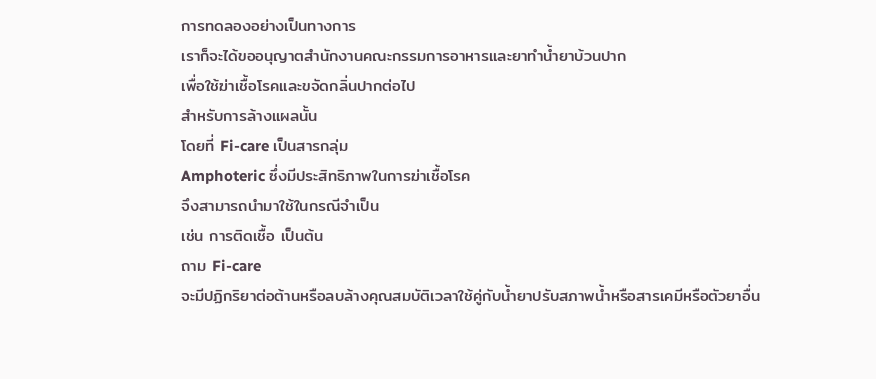การทดลองอย่างเป็นทางการ
เราก็จะได้ขออนุญาตสำนักงานคณะกรรมการอาหารและยาทำน้ำยาบ้วนปาก
เพื่อใช้ฆ่าเชื้อโรคและขจัดกลิ่นปากต่อไป
สำหรับการล้างแผลนั้น
โดยที่ Fi-care เป็นสารกลุ่ม
Amphoteric ซึ่งมีประสิทธิภาพในการฆ่าเชื้อโรค
จึงสามารถนำมาใช้ในกรณีจำเป็น
เช่น การติดเชื้อ เป็นต้น
ถาม Fi-care
จะมีปฏิกริยาต่อต้านหรือลบล้างคุณสมบัติเวลาใช้คู่กับน้ำยาปรับสภาพน้ำหรือสารเคมีหรือตัวยาอื่น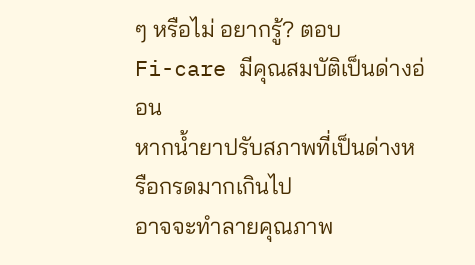ๆ หรือไม่ อยากรู้? ตอบ
Fi-care มีคุณสมบัติเป็นด่างอ่อน
หากน้ำยาปรับสภาพที่เป็นด่างหรือกรดมากเกินไป
อาจจะทำลายคุณภาพ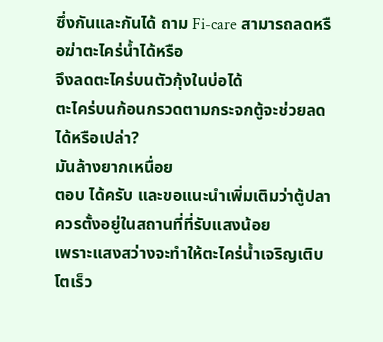ซึ่งกันและกันได้ ถาม Fi-care สามารถลดหรือฆ่าตะไคร่น้ำได้หรือ
จึงลดตะไคร่บนตัวกุ้งในบ่อได้
ตะไคร่บนก้อนกรวดตามกระจกตู้จะช่วยลดได้หรือเปล่า?
มันล้างยากเหนื่อย
ตอบ ได้ครับ และขอแนะนำเพิ่มเติมว่าตู้ปลาควรตั้งอยู่ในสถานที่ที่รับแสงน้อย
เพราะแสงสว่างจะทำให้ตะไคร่น้ำเจริญเติบโตเร็ว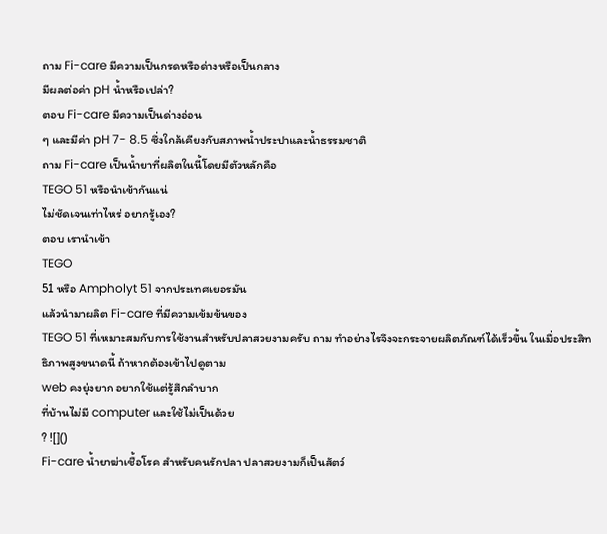ถาม Fi-care มีความเป็นกรดหรือด่างหรือเป็นกลาง
มีผลต่อค่า pH น้ำหรือเปล่า?
ตอบ Fi-care มีความเป็นด่างอ่อน
ๆ และมีค่า pH 7- 8.5 ซึ่งใกล้เคียงกับสภาพน้ำประปาและน้ำธรรมชาติ
ถาม Fi-care เป็นน้ำยาที่ผลิตในนี้โดยมีตัวหลักคือ
TEGO 51 หรือนำเข้ากันแน่
ไม่ชัดเจนเท่าไหร่ อยากรู้เอง?
ตอบ เรานำเข้า
TEGO
51 หรือ Ampholyt 51 จากประเทศเยอรมัน
แล้วนำมาผลิต Fi-care ที่มีความเข้มข้นของ
TEGO 51 ที่เหมาะสมกับการใช้งานสำหรับปลาสวยงามครับ ถาม ทำอย่างไรจึงจะกระจายผลิตภัณฑ์ได้เร็วขึ้น ในเมื่อประสิทธิภาพสูงขนาดนี้ ถ้าหากต้องเข้าไปดูตาม
web คงยุ่งยาก อยากใช้แต่รู้สึกลำบาก
ที่บ้านไม่มี computer และใช้ไม่เป็นด้วย
? ![]()
Fi-care น้ำยาฆ่าเชื้อโรค สำหรับคนรักปลา ปลาสวยงามก็เป็นสัตว์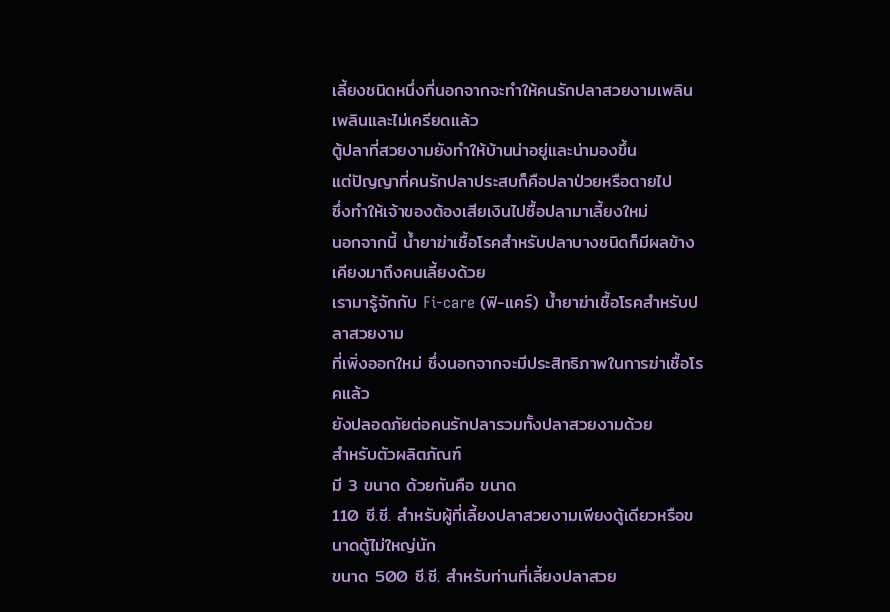เลี้ยงชนิดหนึ่งที่นอกจากจะทำให้คนรักปลาสวยงามเพลินเพลินและไม่เครียดแล้ว
ตู้ปลาที่สวยงามยังทำให้บ้านน่าอยู่และน่ามองขึ้น
แต่ปัญญาที่คนรักปลาประสบก็คือปลาป่วยหรือตายไป
ซึ่งทำให้เจ้าของต้องเสียเงินไปซื้อปลามาเลี้ยงใหม่
นอกจากนี้ น้ำยาฆ่าเชื้อโรคสำหรับปลาบางชนิดก็มีผลข้างเคียงมาถึงคนเลี้ยงด้วย
เรามารู้จักกับ Fi-care (ฟิ-แคร์) น้ำยาฆ่าเชื้อโรคสำหรับปลาสวยงาม
ที่เพิ่งออกใหม่ ซึ่งนอกจากจะมีประสิทธิภาพในการฆ่าเชื้อโรคแล้ว
ยังปลอดภัยต่อคนรักปลารวมทั้งปลาสวยงามด้วย
สำหรับตัวผลิตภัณฑ์
มี 3 ขนาด ด้วยกันคือ ขนาด
110 ซี.ซี. สำหรับผู้ที่เลี้ยงปลาสวยงามเพียงตู้เดียวหรือขนาดตู้ไม่ใหญ่นัก
ขนาด 500 ซี.ซี. สำหรับท่านที่เลี้ยงปลาสวย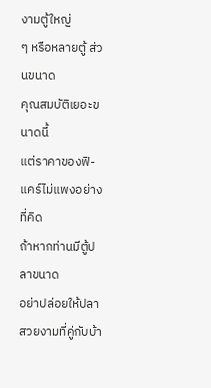งามตู้ใหญ่
ๆ หรือหลายตู้ ส่วนขนาด
คุณสมบัติเยอะขนาดนี้
แต่ราคาของฟิ-แคร์ไม่แพงอย่างที่คิด
ถ้าหากท่านมีตู้ปลาขนาด
อย่าปล่อยให้ปลาสวยงามที่คู่กับบ้า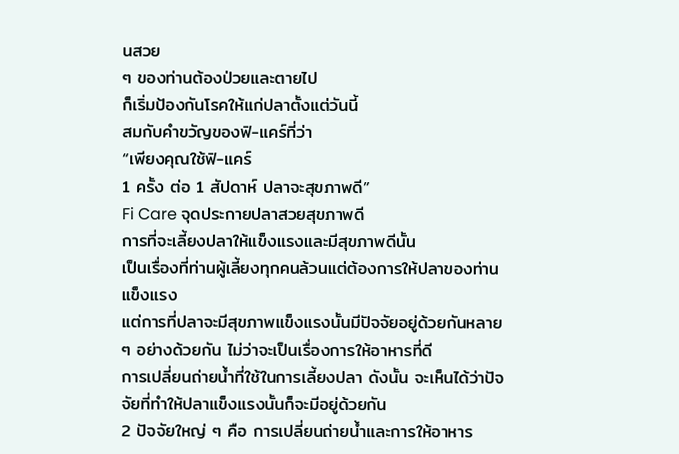นสวย
ๆ ของท่านต้องป่วยและตายไป
ก็เริ่มป้องกันโรคให้แก่ปลาตั้งแต่วันนี้
สมกับคำขวัญของฟิ-แคร์ที่ว่า
“เพียงคุณใช้ฟิ-แคร์
1 ครั้ง ต่อ 1 สัปดาห์ ปลาจะสุขภาพดี”
Fi Care จุดประกายปลาสวยสุขภาพดี
การที่จะเลี้ยงปลาให้แข็งแรงและมีสุขภาพดีนั้น
เป็นเรื่องที่ท่านผู้เลี้ยงทุกคนล้วนแต่ต้องการให้ปลาของท่านแข็งแรง
แต่การที่ปลาจะมีสุขภาพแข็งแรงนั้นมีปัจจัยอยู่ด้วยกันหลาย
ๆ อย่างด้วยกัน ไม่ว่าจะเป็นเรื่องการให้อาหารที่ดี
การเปลี่ยนถ่ายน้ำที่ใช้ในการเลี้ยงปลา ดังนั้น จะเห็นได้ว่าปัจจัยที่ทำให้ปลาแข็งแรงนั้นก็จะมีอยู่ด้วยกัน
2 ปัจจัยใหญ่ ๆ คือ การเปลี่ยนถ่ายน้ำและการให้อาหาร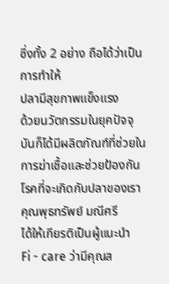ซึ่งทั้ง 2 อย่าง ถือได้ว่าเป็นการทำให้
ปลามีสุขภาพแข็งแรง
ด้วยนวัตกรรมในยุคปัจจุบันก็ได้มีผลิตภัณฑ์ที่ช่วยในการฆ่าเชื้อและช่วยป้องกันโรคที่จะเกิดกับปลาของเรา
คุณพุธทรัพย์ มณีศรี
ได้ให้เกียรติเป็นผู้แนะนำ
Fi - care ว่ามีคุณส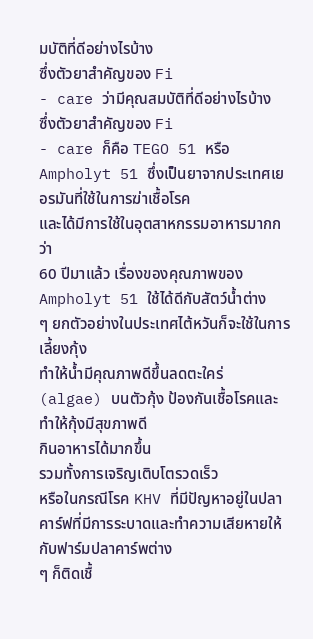มบัติที่ดีอย่างไรบ้าง
ซึ่งตัวยาสำคัญของ Fi
- care ว่ามีคุณสมบัติที่ดีอย่างไรบ้าง
ซึ่งตัวยาสำคัญของ Fi
- care ก็คือ TEGO 51 หรือ Ampholyt 51 ซึ่งเป็นยาจากประเทศเยอรมันที่ใช้ในการฆ่าเชื้อโรค
และได้มีการใช้ในอุตสาหกรรมอาหารมากกว่า
60 ปีมาแล้ว เรื่องของคุณภาพของ
Ampholyt 51 ใช้ได้ดีกับสัตว์น้ำต่าง
ๆ ยกตัวอย่างในประเทศไต้หวันก็จะใช้ในการเลี้ยงกุ้ง
ทำให้น้ำมีคุณภาพดีขึ้นลดตะใคร่
(algae) บนตัวกุ้ง ป้องกันเชื้อโรคและทำให้กุ้งมีสุขภาพดี
กินอาหารได้มากขึ้น
รวมทั้งการเจริญเติบโตรวดเร็ว
หรือในกรณีโรค KHV ที่มีปัญหาอยู่ในปลาคาร์ฟที่มีการระบาดและทำความเสียหายให้กับฟาร์มปลาคาร์พต่าง
ๆ ก็ติดเชื้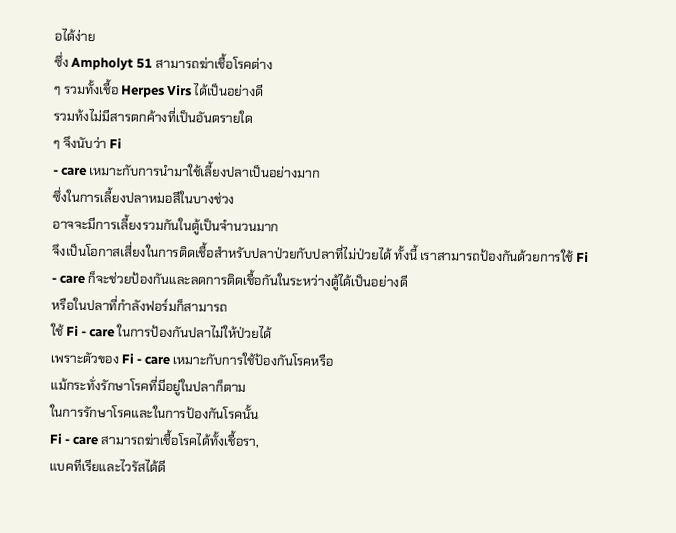อได้ง่าย
ซึ่ง Ampholyt 51 สามารถฆ่าเชื้อโรคต่าง
ๆ รวมทั้งเชื้อ Herpes Virs ได้เป็นอย่างดี
รวมท้งไม่มีสารตกค้างที่เป็นอันตรายใด
ๆ จึงนับว่า Fi
- care เหมาะกับการนำมาใช้เลี้ยงปลาเป็นอย่างมาก
ซึ่งในการเลี้ยงปลาหมอสีในบางช่วง
อาจจะมีการเลี้ยงรวมกันในตู้เป็นจำนวนมาก
จึงเป็นโอกาสเสี่ยงในการติดเชื้อสำหรับปลาป่วยกับปลาที่ไม่ป่วยได้ ทั้งนี้ เราสามารถป้องกันด้วยการใช้ Fi - care ก็จะช่วยป้องกันและลดการติดเชื้อกันในระหว่างตู้ได้เป็นอย่างดี
หรือในปลาที่กำลังฟอร์มก็สามารถ
ใช้ Fi - care ในการป้องกันปลาไม่ให้ป่วยได้
เพราะตัวของ Fi - care เหมาะกับการใช้ป้องกันโรคหรือ
แม้กระทั่งรักษาโรคที่มีอยู่ในปลาก็ตาม
ในการรักษาโรคและในการป้องกันโรคนั้น
Fi - care สามารถฆ่าเชื้อโรคได้ทั้งเชื้อรา,
แบคทีเรียและไวรัสได้ดี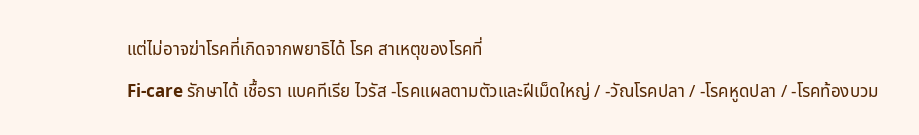แต่ไม่อาจฆ่าโรคที่เกิดจากพยาธิได้ โรค สาเหตุของโรคที่
Fi-care รักษาได้ เชื้อรา แบคทีเรีย ไวรัส -โรคแผลตามตัวและฝีเม็ดใหญ่ / -วัณโรคปลา / -โรคหูดปลา / -โรคท้องบวม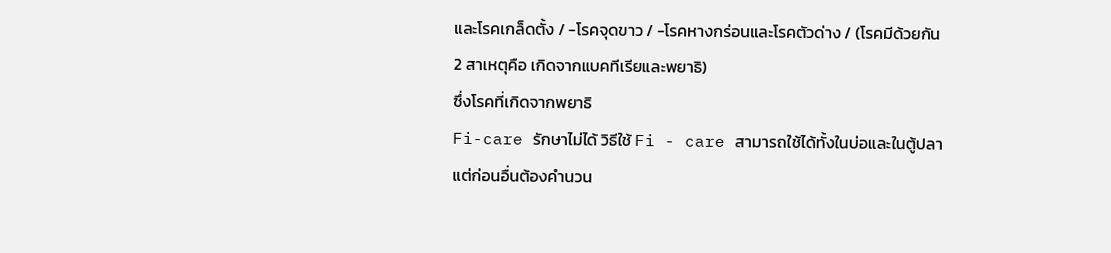และโรคเกล็ดตั้ง / -โรคจุดขาว / -โรคหางกร่อนและโรคตัวด่าง / (โรคมีด้วยกัน
2 สาเหตุคือ เกิดจากแบคทีเรียและพยาธิ)
ซึ่งโรคที่เกิดจากพยาธิ
Fi-care รักษาไม่ได้ วิธีใช้ Fi - care สามารถใช้ได้ทั้งในบ่อและในตู้ปลา
แต่ก่อนอื่นต้องคำนวน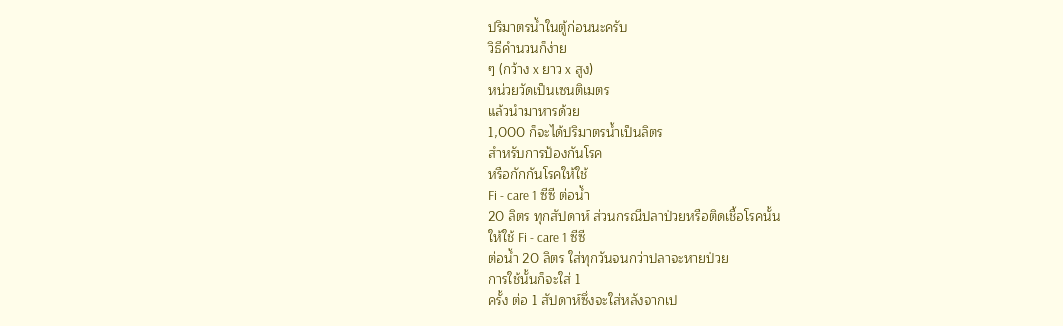ปริมาตรน้ำในตู้ก่อนนะครับ
วิธีคำนวนก็ง่าย
ๆ (กว้าง x ยาว x สูง)
หน่วยวัดเป็นเซนติเมตร
แล้วนำมาหารด้วย
1,000 ก็จะได้ปริมาตรน้ำเป็นลิตร
สำหรับการป้องกันโรค
หรือกักกันโรคให้ใช้
Fi - care 1 ซีซี ต่อน้ำ
20 ลิตร ทุกสัปดาห์ ส่วนกรณีปลาป่วยหรือติดเชื้อโรคนั้น
ให้ใช้ Fi - care 1 ซีซี
ต่อน้ำ 20 ลิตร ใส่ทุกวันจนกว่าปลาจะหายป่วย
การใช้นั้นก็จะใส่ 1
ครั้ง ต่อ 1 สัปดาห์ซึ่งจะใส่หลังจากเป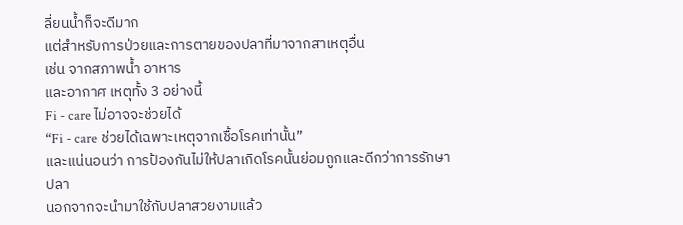ลี่ยนน้ำก็จะดีมาก
แต่สำหรับการป่วยและการตายของปลาที่มาจากสาเหตุอื่น
เช่น จากสภาพน้ำ อาหาร
และอากาศ เหตุทั้ง 3 อย่างนี้
Fi - care ไม่อาจจะช่วยได้
“Fi - care ช่วยได้เฉพาะเหตุจากเชื้อโรคเท่านั้น”
และแน่นอนว่า การป้องกันไม่ให้ปลาเกิดโรคนั้นย่อมถูกและดีกว่าการรักษาปลา
นอกจากจะนำมาใช้กับปลาสวยงามแล้ว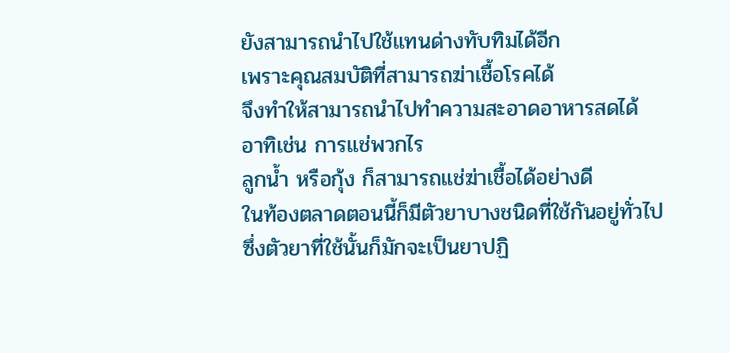ยังสามารถนำไปใช้แทนด่างทับทิมได้อีก
เพราะคุณสมบัติที่สามารถฆ่าเชื้อโรคได้
จึงทำให้สามารถนำไปทำความสะอาดอาหารสดได้
อาทิเช่น การแช่พวกไร
ลูกน้ำ หรือกุ้ง ก็สามารถแช่ฆ่าเชื้อได้อย่างดี
ในท้องตลาดตอนนี้ก็มีตัวยาบางชนิดที่ใช้กันอยู่ทั่วไป
ซึ่งตัวยาที่ใช้นั้นก็มักจะเป็นยาปฏิ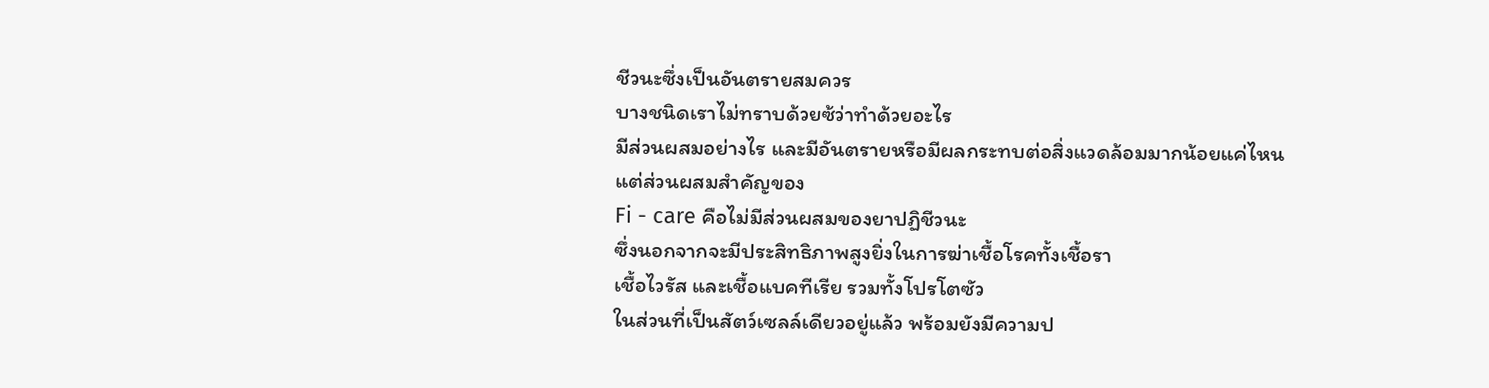ชีวนะซึ่งเป็นอันตรายสมควร
บางชนิดเราไม่ทราบด้วยซ้ว่าทำด้วยอะไร
มีส่วนผสมอย่างไร และมีอันตรายหรือมีผลกระทบต่อสิ่งแวดล้อมมากน้อยแค่ไหน
แต่ส่วนผสมสำคัญของ
Fi - care คือไม่มีส่วนผสมของยาปฏิชีวนะ
ซึ่งนอกจากจะมีประสิทธิภาพสูงยิ่งในการฆ่าเชื้อโรคทั้งเชื้อรา
เชื้อไวรัส และเชื้อแบคทีเรีย รวมทั้งโปรโตซัว
ในส่วนที่เป็นสัตว์เซลล์เดียวอยู่แล้ว พร้อมยังมีความป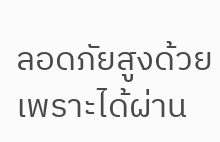ลอดภัยสูงด้วย
เพราะได้ผ่าน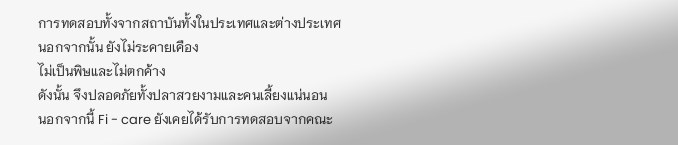การทดสอบทั้งจากสถาบันทั้งในประเทศและต่างประเทศ
นอกจากนั้น ยังไม่ระคายเคือง
ไม่เป็นพิษและไม่ตกค้าง
ดังนั้น จึงปลอดภัยทั้งปลาสวยงามและคนเลี้ยงแน่นอน
นอกจากนี้ Fi - care ยังเคยได้รับการทดสอบจากคณะ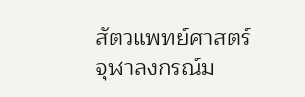สัตวแพทย์ศาสตร์
จุฬาลงกรณ์ม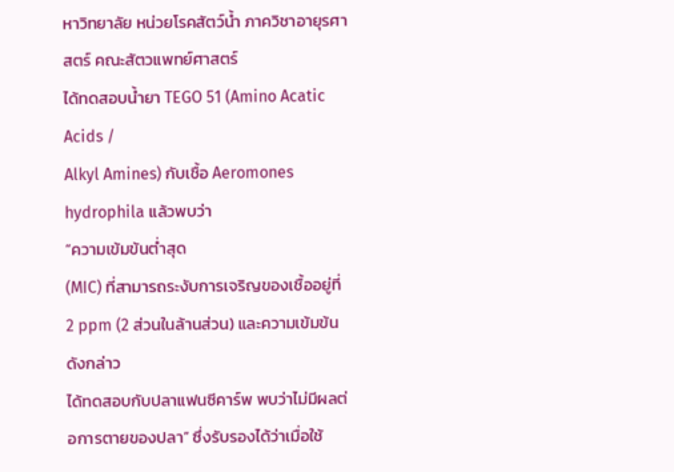หาวิทยาลัย หน่วยโรคสัตว์น้ำ ภาควิชาอายุรศาสตร์ คณะสัตวแพทย์ศาสตร์
ได้ทดสอบน้ำยา TEGO 51 (Amino Acatic Acids /
Alkyl Amines) กับเชื้อ Aeromones hydrophila แล้วพบว่า
“ความเข้มข้นต่ำสุด
(MIC) ที่สามารถระงับการเจริญของเชื้ออยู่ที่
2 ppm (2 ส่วนในล้านส่วน) และความเข้มข้นดังกล่าว
ได้ทดสอบกับปลาแฟนซีคาร์พ พบว่าไม่มีผลต่อการตายของปลา” ซึ่งรับรองได้ว่าเมื่อใช้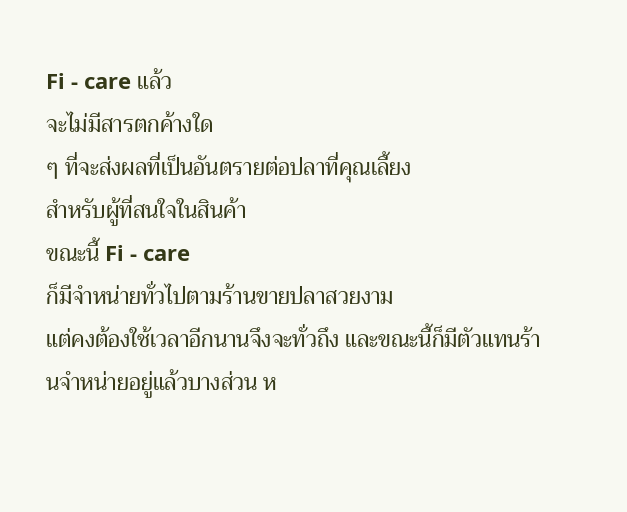Fi - care แล้ว
จะไม่มีสารตกค้างใด
ๆ ที่จะส่งผลที่เป็นอันตรายต่อปลาที่คุณเลี้ยง
สำหรับผู้ที่สนใจในสินค้า
ขณะนี้ Fi - care
ก็มีจำหน่ายทั่วไปตามร้านขายปลาสวยงาม
แต่คงต้องใช้เวลาอีกนานจึงจะทั่วถึง และขณะนี้ก็มีตัวแทนร้านจำหน่ายอยู่แล้วบางส่วน ห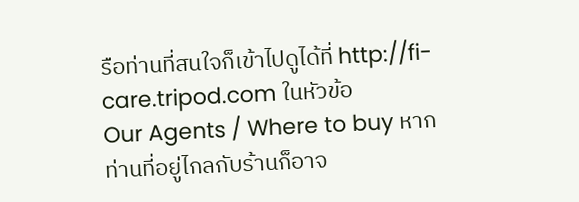รือท่านที่สนใจก็เข้าไปดูได้ที่ http://fi-care.tripod.com ในหัวข้อ
Our Agents / Where to buy หากท่านที่อยู่ไกลกับร้านก็อาจ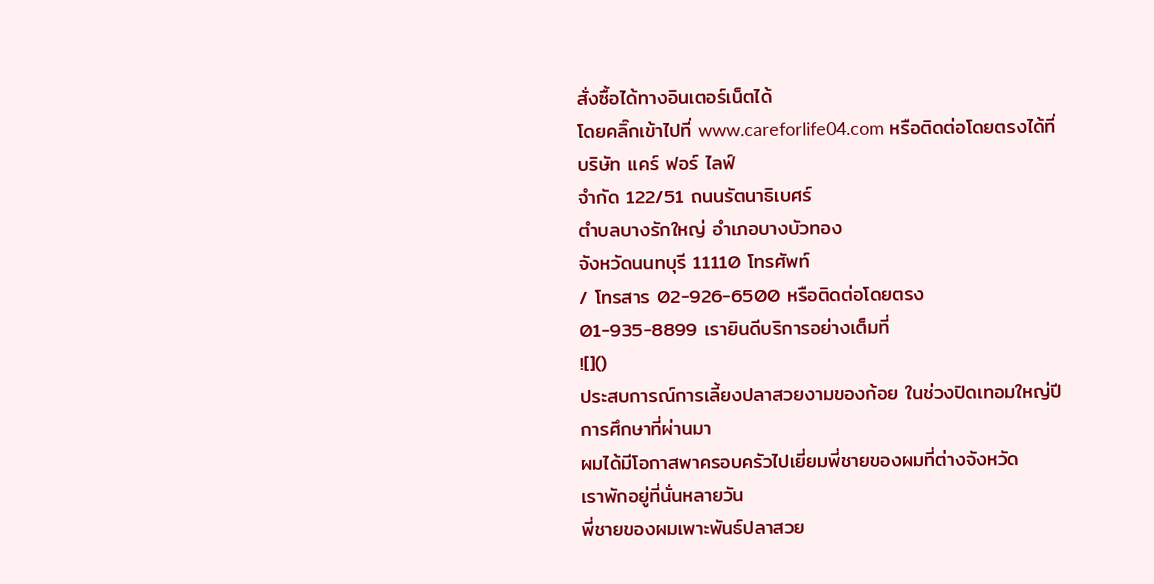สั่งซื้อได้ทางอินเตอร์เน็ตได้
โดยคลิ๊กเข้าไปที่ www.careforlife04.com หรือติดต่อโดยตรงได้ที่
บริษัท แคร์ ฟอร์ ไลฟ์
จำกัด 122/51 ถนนรัตนาธิเบศร์
ตำบลบางรักใหญ่ อำเภอบางบัวทอง
จังหวัดนนทบุรี 11110 โทรศัพท์
/ โทรสาร 02-926-6500 หรือติดต่อโดยตรง
01-935-8899 เรายินดีบริการอย่างเต็มที่
![]()
ประสบการณ์การเลี้ยงปลาสวยงามของก้อย ในช่วงปิดเทอมใหญ่ปีการศึกษาที่ผ่านมา
ผมได้มีโอกาสพาครอบครัวไปเยี่ยมพี่ชายของผมที่ต่างจังหวัด
เราพักอยู่ที่นั่นหลายวัน
พี่ชายของผมเพาะพันธ์ปลาสวย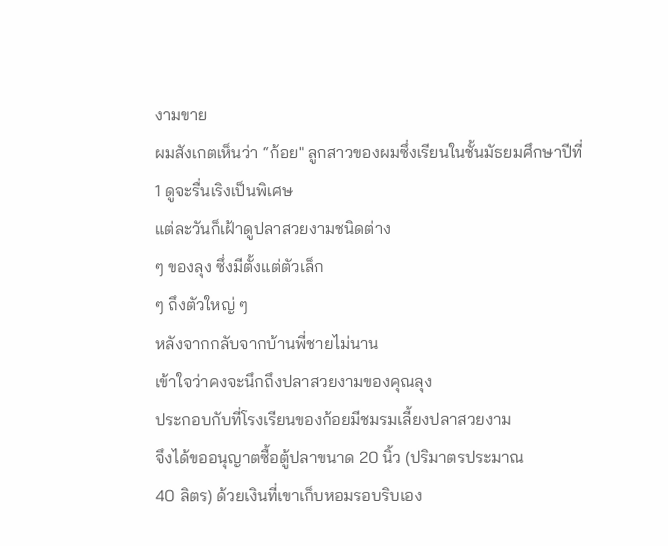งามขาย
ผมสังเกตเห็นว่า “ก้อย" ลูกสาวของผมซึ่งเรียนในชั้นมัธยมศึกษาปีที่
1 ดูจะรื่นเริงเป็นพิเศษ
แต่ละวันก็เฝ้าดูปลาสวยงามชนิดต่าง
ๆ ของลุง ซึ่งมีตั้งแต่ตัวเล็ก
ๆ ถึงตัวใหญ่ ๆ
หลังจากกลับจากบ้านพี่ชายไม่นาน
เข้าใจว่าคงจะนึกถึงปลาสวยงามของคุณลุง
ประกอบกับที่โรงเรียนของก้อยมีชมรมเลี้ยงปลาสวยงาม
จึงได้ขออนุญาตซื้อตู้ปลาขนาด 20 นิ้ว (ปริมาตรประมาณ
40 ลิตร) ด้วยเงินที่เขาเก็บหอมรอบริบเอง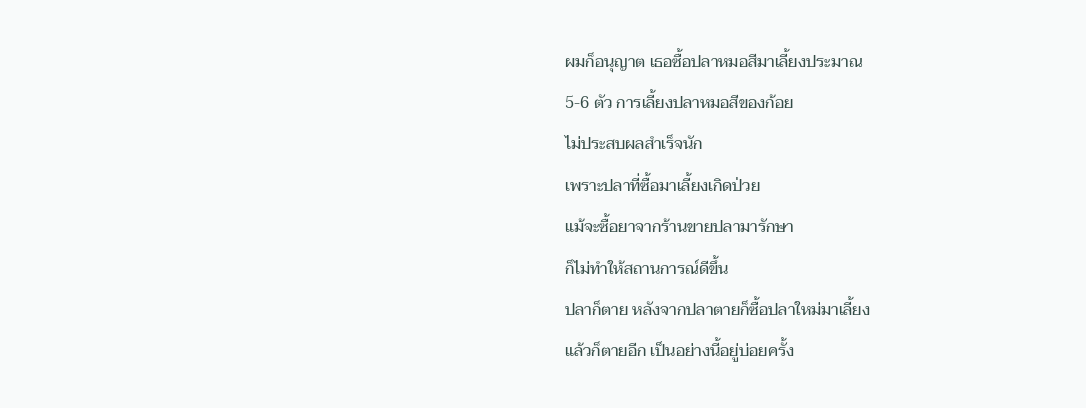ผมก็อนุญาต เธอซื้อปลาหมอสีมาเลี้ยงประมาณ
5-6 ตัว การเลี้ยงปลาหมอสีของก้อย
ไม่ประสบผลสำเร็จนัก
เพราะปลาที่ซื้อมาเลี้ยงเกิดป่วย
แม้จะซื้อยาจากร้านขายปลามารักษา
ก็ไม่ทำให้สถานการณ์ดีขึ้น
ปลาก็ตาย หลังจากปลาตายก็ซื้อปลาใหม่มาเลี้ยง
แล้วก็ตายอีก เป็นอย่างนี้อยู่บ่อยครั้ง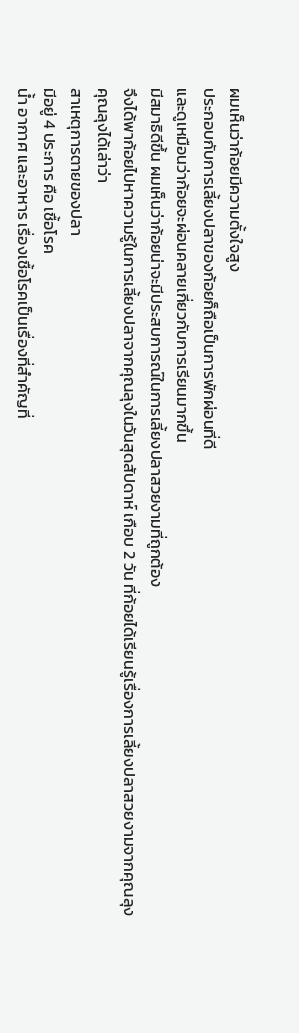ผมเห็นว่าก้อยมีความตั้งใจสูง
ประกอบกับการเลี้ยงปลาของก้อยก็ถือเป็นการพักผ่อนที่ดี
และดูเหมือนว่าก้อยจะผ่อนคลายเกี่ยวกับการเรียนมากขึ้น
มีสมาธิดีขึ้น ผมเห็นว่าก้อยน่าจะมีประสบการณ์ในการเลี้ยงปลาสวยงามที่ถูกต้อง
จึงได้พาก้อยไปหาความรู้ในการเลี้ยงปลาจากคุณลุงในวันสุดสัปดาห์ เกือบ 2 วัน ที่ก้อยได้เรียนรู้เรื่องการเลี้ยงปลาสวยงามจากคุณลุง
คุณลุงได้เล่าว่า
สาเหตุการตายของปลา
มีอยู่ 4 ประการ คือ เชื้อโรค
น้ำ อากาศ และอาหาร เรื่องเชื้อโรคเป็นเรื่องที่สำคัญที่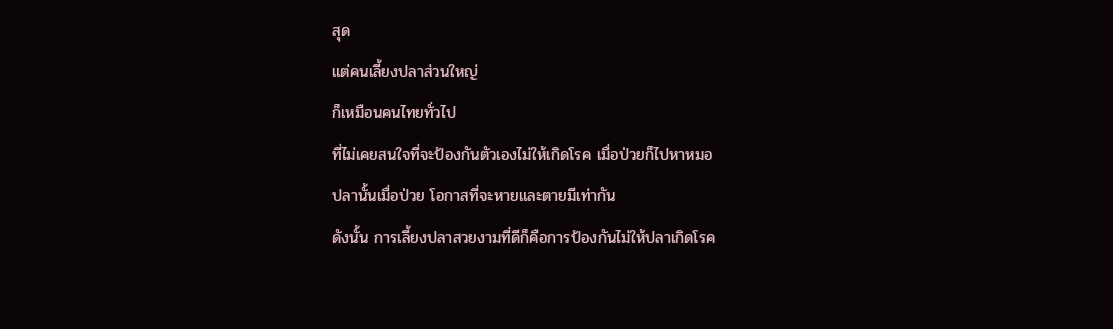สุด
แต่คนเลี้ยงปลาส่วนใหญ่
ก็เหมือนคนไทยทั่วไป
ที่ไม่เคยสนใจที่จะป้องกันตัวเองไม่ให้เกิดโรค เมื่อป่วยก็ไปหาหมอ
ปลานั้นเมื่อป่วย โอกาสที่จะหายและตายมีเท่ากัน
ดังนั้น การเลี้ยงปลาสวยงามที่ดีก็คือการป้องกันไม่ให้ปลาเกิดโรค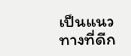เป็นแนวทางที่ดีก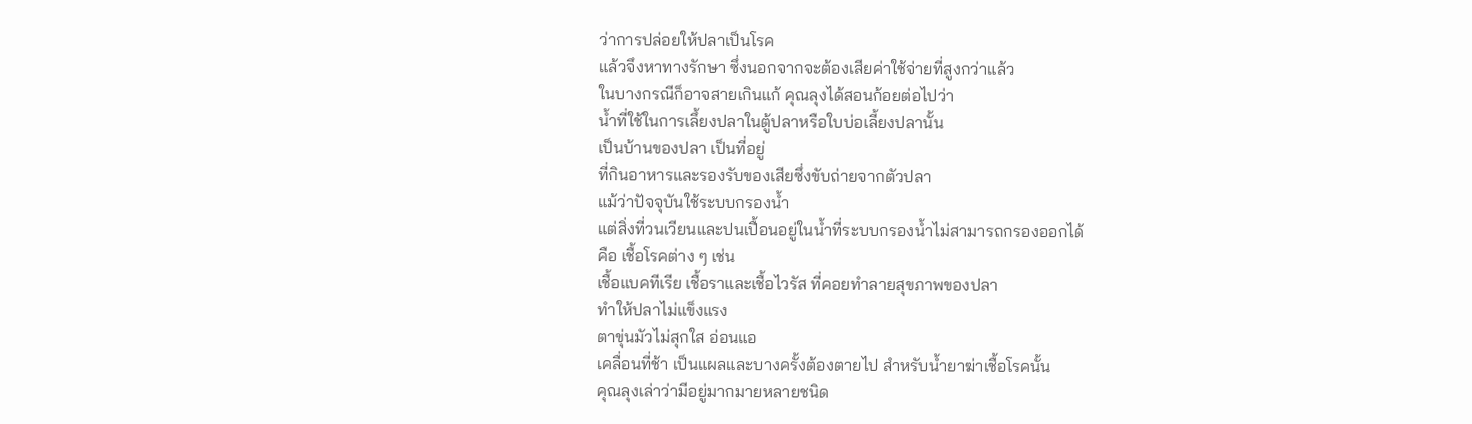ว่าการปล่อยให้ปลาเป็นโรค
แล้วจึงหาทางรักษา ซึ่งนอกจากจะต้องเสียค่าใช้จ่ายที่สูงกว่าแล้ว
ในบางกรณีก็อาจสายเกินแก้ คุณลุงได้สอนก้อยต่อไปว่า
น้ำที่ใช้ในการเลึ้ยงปลาในตู้ปลาหรือใบบ่อเลี้ยงปลานั้น
เป็นบ้านของปลา เป็นที่อยู่
ที่กินอาหารและรองรับของเสียซึ่งขับถ่ายจากตัวปลา
แม้ว่าปัจจุบันใช้ระบบกรองน้ำ
แต่สิ่งที่วนเวียนและปนเปื้อนอยู่ในน้ำที่ระบบกรองน้ำไม่สามารถกรองออกได้
คือ เชื้อโรคต่าง ๆ เช่น
เชื้อแบคทีเรีย เชื้อราและเชื้อไวรัส ที่คอยทำลายสุขภาพของปลา
ทำให้ปลาไม่แข็งแรง
ตาขุ่นมัวไม่สุกใส อ่อนแอ
เคลื่อนที่ช้า เป็นแผลและบางครั้งต้องตายไป สำหรับน้ำยาฆ่าเชื้อโรคนั้น
คุณลุงเล่าว่ามีอยู่มากมายหลายชนิด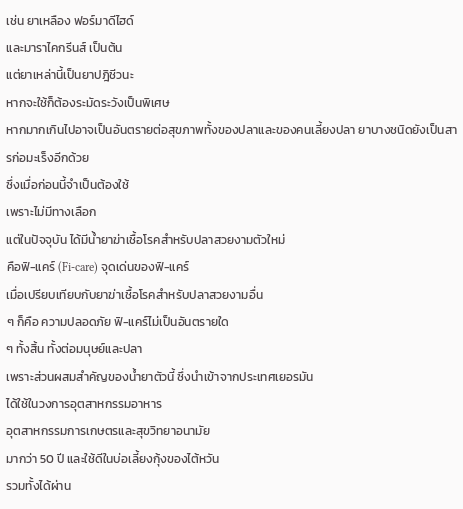เช่น ยาเหลือง ฟอร์มาดีไฮด์
และมาราไคกรีนส์ เป็นต้น
แต่ยาเหล่านี้เป็นยาปฎิชีวนะ
หากจะใช้ก็ต้องระมัดระวังเป็นพิเศษ
หากมากเกินไปอาจเป็นอันตรายต่อสุขภาพทั้งของปลาและของคนเลี้ยงปลา ยาบางชนิดยังเป็นสารก่อมะเร็งอีกด้วย
ซึ่งเมื่อก่อนนี้จำเป็นต้องใช้
เพราะไม่มีทางเลือก
แต่ในปัจจุบัน ได้มีน้ำยาฆ่าเชื้อโรคสำหรับปลาสวยงามตัวใหม่
คือฟิ-แคร์ (Fi-care) จุดเด่นของฟิ-แคร์
เมื่อเปรียบเทียบกับยาฆ่าเชื้อโรคสำหรับปลาสวยงามอื่น
ๆ ก็คือ ความปลอดภัย ฟิ-แคร์ไม่เป็นอันตรายใด
ๆ ทั้งสิ้น ทั้งต่อมนุษย์และปลา
เพราะส่วนผสมสำคัญของน้ำยาตัวนี้ ซึ่งนำเข้าจากประเทศเยอรมัน
ได้ใช้ในวงการอุตสาหกรรมอาหาร
อุตสาหกรรมการเกษตรและสุขวิทยาอนามัย
มากว่า 50 ปี และใช้ดีในบ่อเลี้ยงกุ้งของไต้หวัน
รวมทั้งได้ผ่าน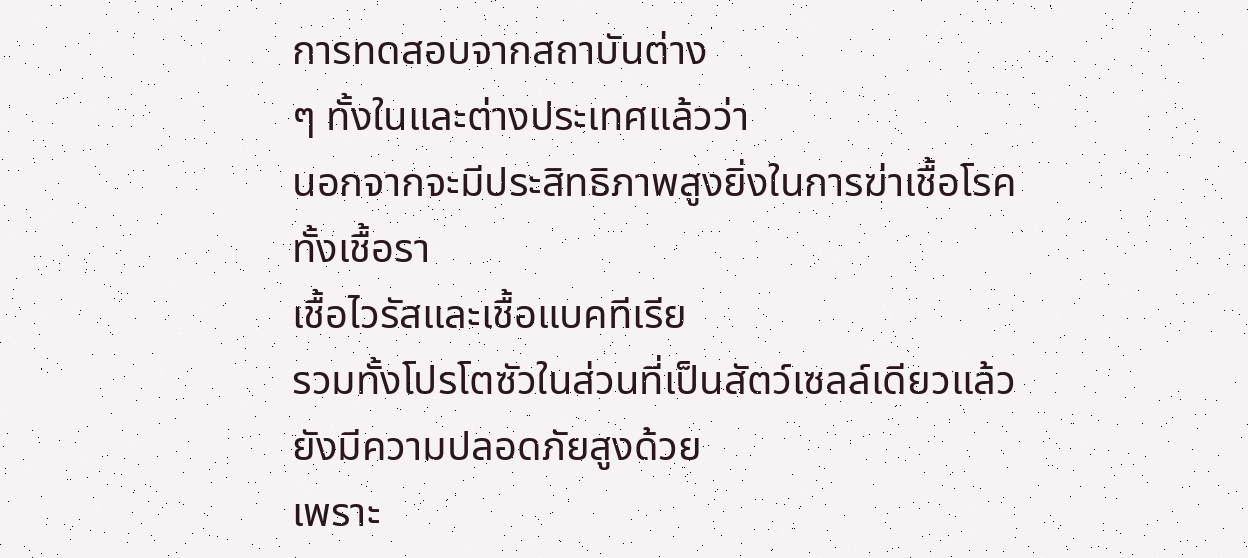การทดสอบจากสถาบันต่าง
ๆ ทั้งในและต่างประเทศแล้วว่า
นอกจากจะมีประสิทธิภาพสูงยิ่งในการฆ่าเชื้อโรค
ทั้งเชื้อรา
เชื้อไวรัสและเชื้อแบคทีเรีย
รวมทั้งโปรโตซัวในส่วนที่เป็นสัตว์เซลล์เดียวแล้ว
ยังมีความปลอดภัยสูงด้วย
เพราะ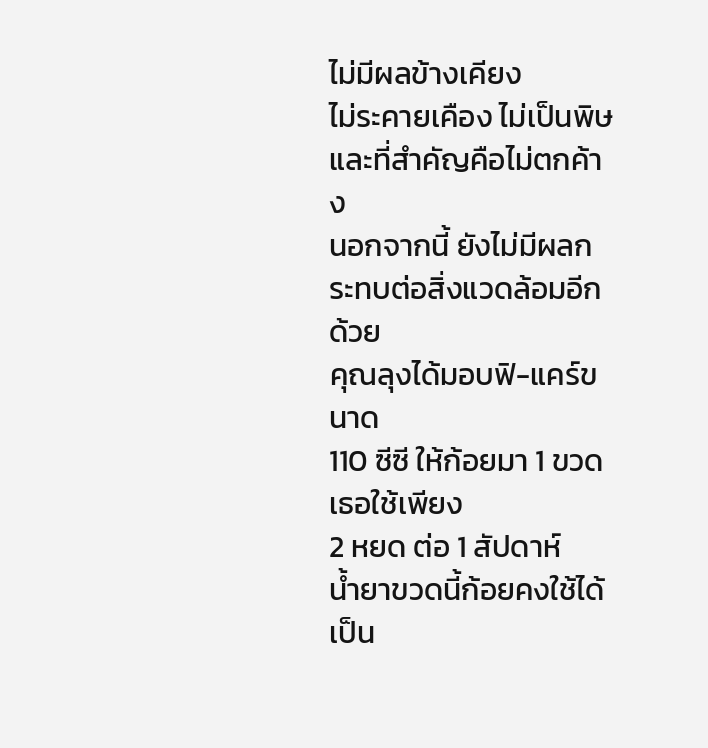ไม่มีผลข้างเคียง
ไม่ระคายเคือง ไม่เป็นพิษ
และที่สำคัญคือไม่ตกค้าง
นอกจากนี้ ยังไม่มีผลกระทบต่อสิ่งแวดล้อมอีกด้วย
คุณลุงได้มอบฟิ-แคร์ขนาด
110 ซีซี ให้ก้อยมา 1 ขวด เธอใช้เพียง
2 หยด ต่อ 1 สัปดาห์
น้ำยาขวดนี้ก้อยคงใช้ได้เป็น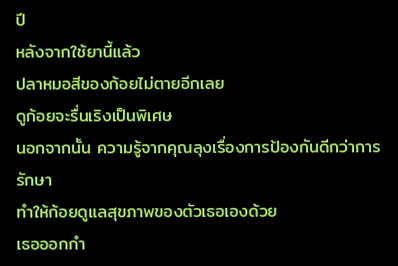ปี
หลังจากใช้ยานี้แล้ว
ปลาหมอสีของก้อยไม่ตายอีกเลย
ดูก้อยจะรื่นเริงเป็นพิเศษ
นอกจากนั้น ความรู้จากคุณลุงเรื่องการป้องกันดีกว่าการรักษา
ทำให้ก้อยดูแลสุขภาพของตัวเธอเองด้วย
เธอออกกำ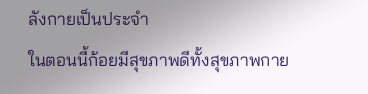ลังกายเป็นประจำ
ในตอนนี้ก้อยมีสุขภาพดีทั้งสุขภาพกาย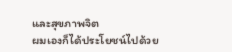และสุขภาพจิต
ผมเองก็ได้ประโยชน์ไปด้วย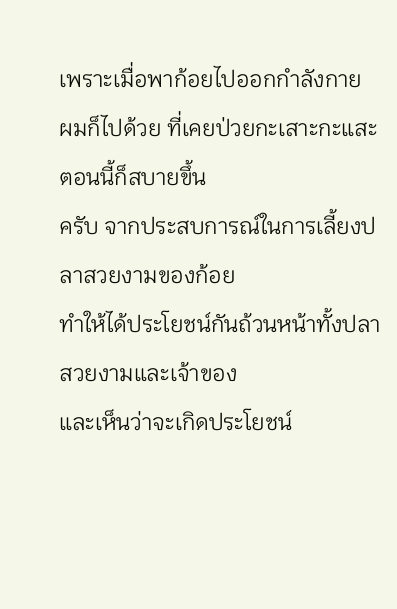เพราะเมื่อพาก้อยไปออกกำลังกาย
ผมก็ไปด้วย ที่เคยป่วยกะเสาะกะแสะ
ตอนนี้ก็สบายขึ้น
ครับ จากประสบการณ์ในการเลี้ยงปลาสวยงามของก้อย
ทำให้ได้ประโยชน์กันถ้วนหน้าทั้งปลาสวยงามและเจ้าของ
และเห็นว่าจะเกิดประโยชน์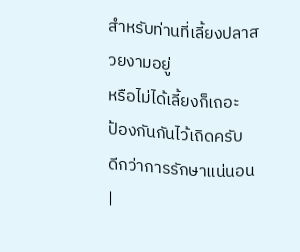สำหรับท่านที่เลี้ยงปลาสวยงามอยู่
หรือไม่ได้เลี้ยงก็เถอะ
ป้องกันกันไว้เถิดครับ
ดีกว่าการรักษาแน่นอน
|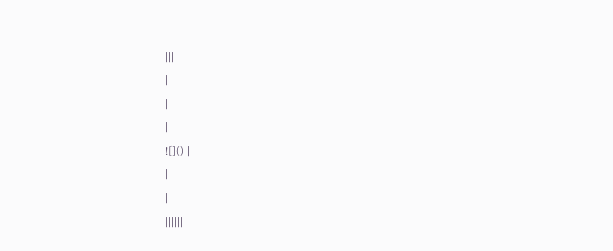|||
|
|
|
![]() |
|
|
||||||